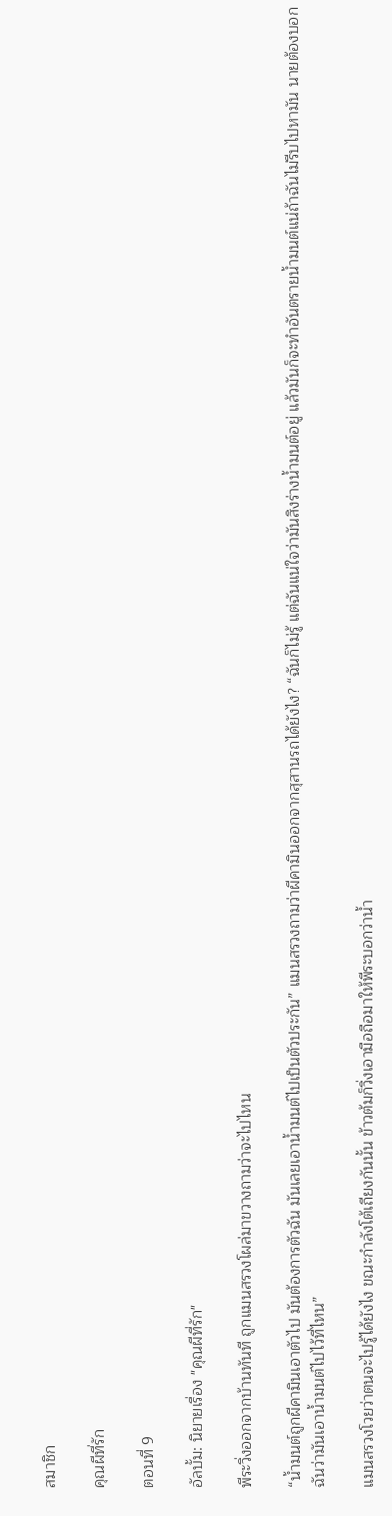สมาชิก

คุณผีที่รัก

ตอนที่ 9

อัลบั้ม: นิยายเรื่อง "คุณผีที่รัก"

พีระวิ่งออกจากบ้านทันที ถูกแมนสรวงโผล่มาขวางถามว่าจะไปไหน

“น้ำมนต์ถูกผีคามินเอาตัวไป มันต้องการตัวฉัน มันเลยเอาน้ำมนต์ไปเป็นตัวประกัน” แมนสรวงถามว่าผีคามินออกจากสุสานรถได้ยังไง? “ฉันก็ไม่รู้ แต่ฉันแน่ใจว่ามันสิงร่างน้ำมนต์อยู่ แล้วมันก็จะทำอันตรายน้ำมนต์แน่ถ้าฉันไม่รีบไปหามัน นายต้องบอกฉันว่ามันเอาน้ำมนต์ไปไว้ที่ไหน”

แมนสรวงโวยว่าตนจะไปรู้ได้ยังไง ขณะกำลังโต้เถียงกันนั้น ข้าวต้มก็วิ่งเอามือถือมาให้พีระบอกว่าน้ำ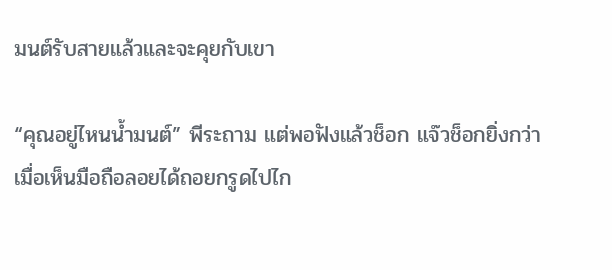มนต์รับสายแล้วและจะคุยกับเขา

“คุณอยู่ไหนน้ำมนต์” พีระถาม แต่พอฟังแล้วช็อก แจ๊วช็อกยิ่งกว่าเมื่อเห็นมือถือลอยได้ถอยกรูดไปไก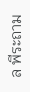ล พีระถาม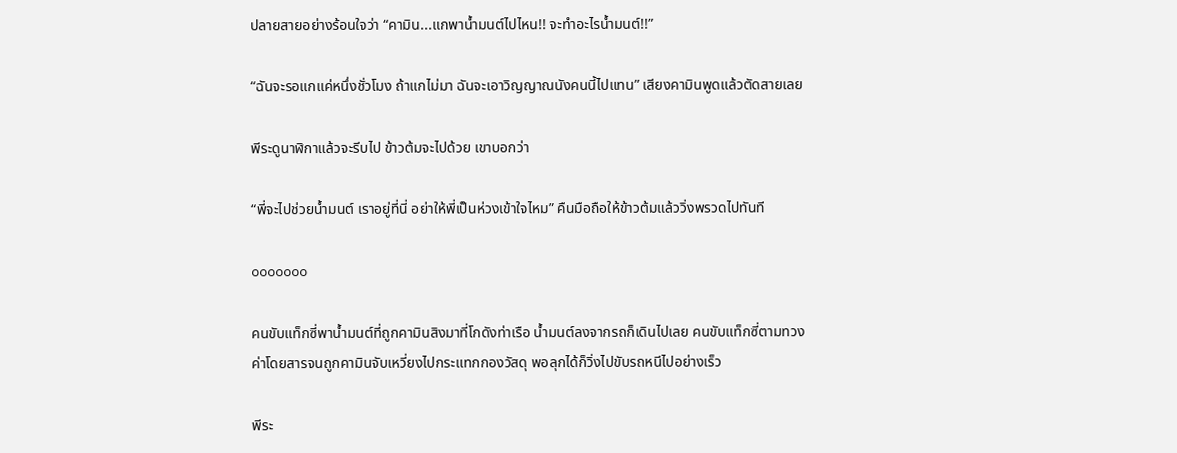ปลายสายอย่างร้อนใจว่า “คามิน...แกพาน้ำมนต์ไปไหน!! จะทำอะไรน้ำมนต์!!”

“ฉันจะรอแกแค่หนึ่งชั่วโมง ถ้าแกไม่มา ฉันจะเอาวิญญาณนังคนนี้ไปแทน” เสียงคามินพูดแล้วตัดสายเลย

พีระดูนาฬิกาแล้วจะรีบไป ข้าวต้มจะไปด้วย เขาบอกว่า

“พี่จะไปช่วยน้ำมนต์ เราอยู่ที่นี่ อย่าให้พี่เป็นห่วงเข้าใจไหม” คืนมือถือให้ข้าวต้มแล้ววิ่งพรวดไปทันที

ooooooo

คนขับแท็กซี่พาน้ำมนต์ที่ถูกคามินสิงมาที่โกดังท่าเรือ น้ำมนต์ลงจากรถก็เดินไปเลย คนขับแท็กซี่ตามทวงค่าโดยสารจนถูกคามินจับเหวี่ยงไปกระแทกกองวัสดุ พอลุกได้ก็วิ่งไปขับรถหนีไปอย่างเร็ว

พีระ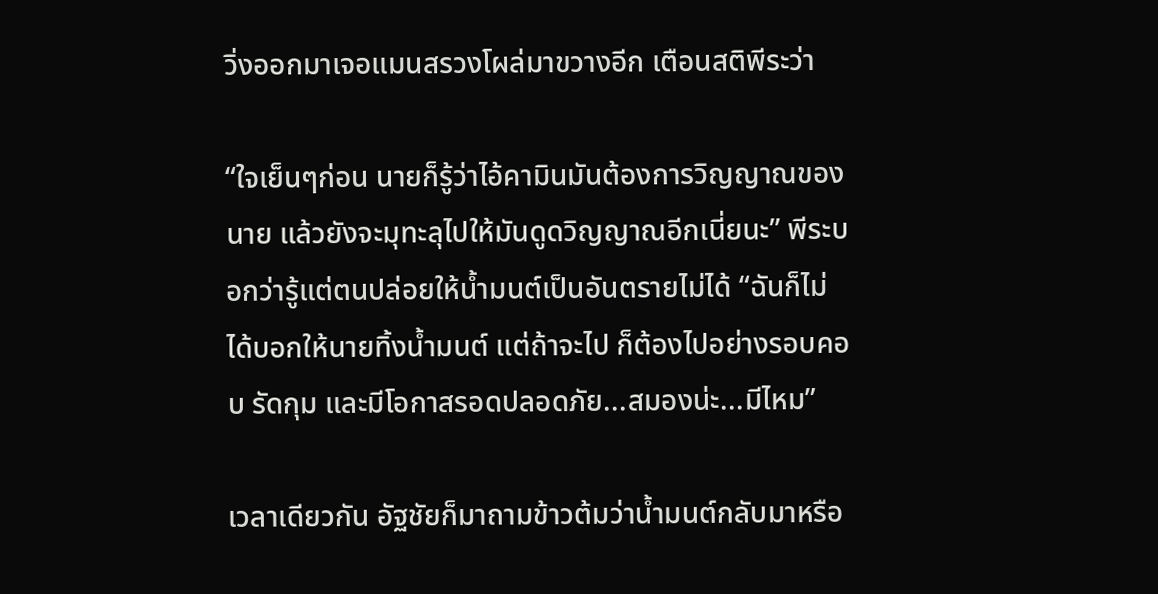วิ่งออกมาเจอแมนสรวงโผล่มาขวางอีก เตือนสติพีระว่า

“ใจเย็นๆก่อน นายก็รู้ว่าไอ้คามินมันต้องการวิญญาณของนาย แล้วยังจะมุทะลุไปให้มันดูดวิญญาณอีกเนี่ยนะ” พีระบอกว่ารู้แต่ตนปล่อยให้น้ำมนต์เป็นอันตรายไม่ได้ “ฉันก็ไม่ได้บอกให้นายทิ้งน้ำมนต์ แต่ถ้าจะไป ก็ต้องไปอย่างรอบคอบ รัดกุม และมีโอกาสรอดปลอดภัย...สมองน่ะ...มีไหม”

เวลาเดียวกัน อัฐชัยก็มาถามข้าวต้มว่าน้ำมนต์กลับมาหรือ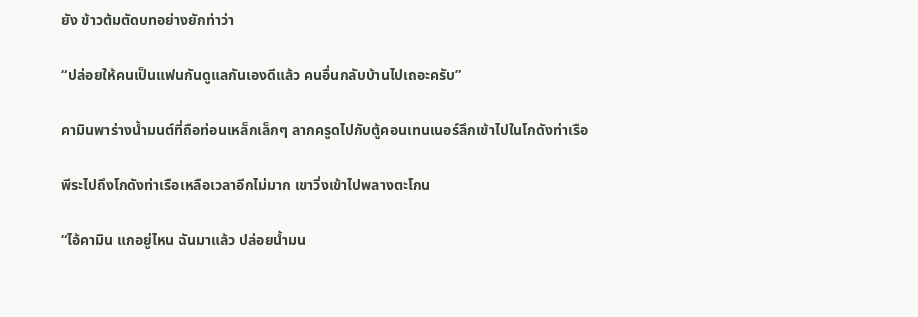ยัง ข้าวต้มตัดบทอย่างยักท่าว่า

“ปล่อยให้คนเป็นแฟนกันดูแลกันเองดีแล้ว คนอื่นกลับบ้านไปเถอะครับ”

คามินพาร่างน้ำมนต์ที่ถือท่อนเหล็กเล็กๆ ลากครูดไปกับตู้คอนเทนเนอร์ลึกเข้าไปในโกดังท่าเรือ

พีระไปถึงโกดังท่าเรือเหลือเวลาอีกไม่มาก เขาวิ่งเข้าไปพลางตะโกน

“ไอ้คามิน แกอยู่ไหน ฉันมาแล้ว ปล่อยน้ำมน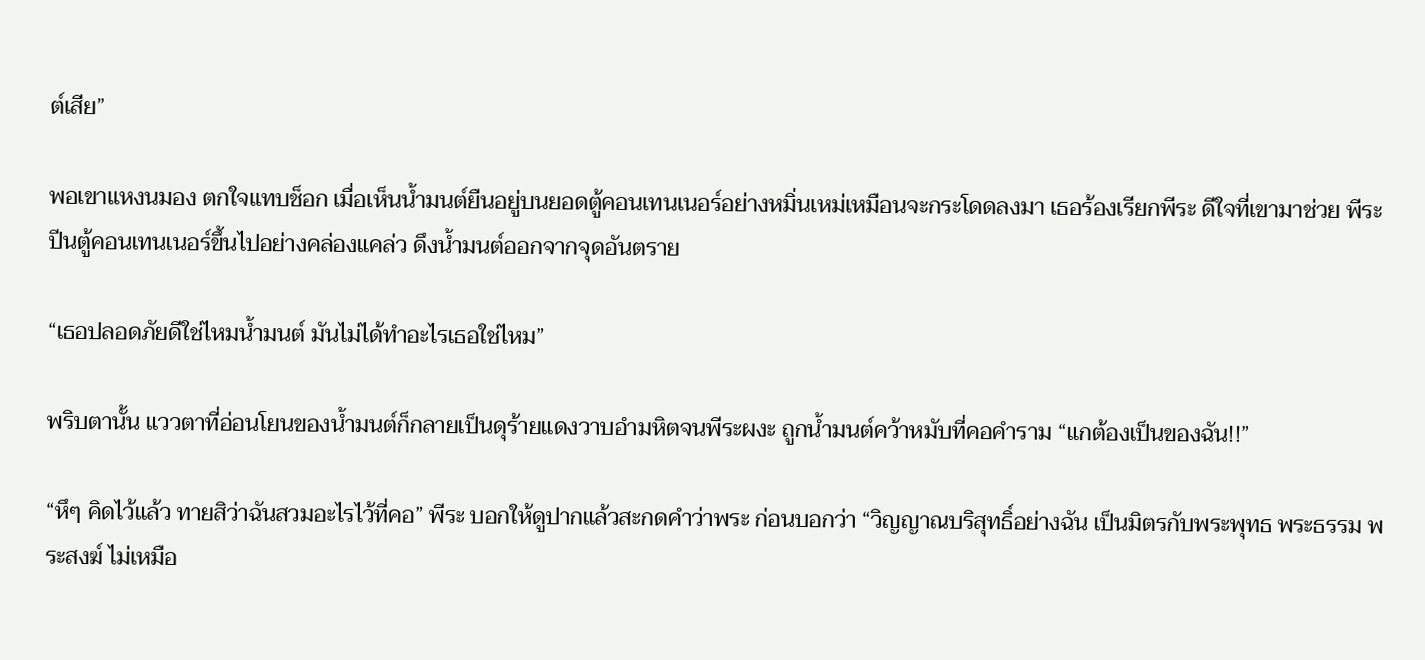ต์เสีย”

พอเขาแหงนมอง ตกใจแทบช็อก เมื่อเห็นน้ำมนต์ยืนอยู่บนยอดตู้คอนเทนเนอร์อย่างหมิ่นเหม่เหมือนจะกระโดดลงมา เธอร้องเรียกพีระ ดีใจที่เขามาช่วย พีระปีนตู้คอนเทนเนอร์ขึ้นไปอย่างคล่องแคล่ว ดึงน้ำมนต์ออกจากจุดอันตราย

“เธอปลอดภัยดีใช่ไหมน้ำมนต์ มันไม่ได้ทำอะไรเธอใช่ไหม”

พริบตานั้น แววตาที่อ่อนโยนของน้ำมนต์ก็กลายเป็นดุร้ายแดงวาบอำมหิตจนพีระผงะ ถูกน้ำมนต์คว้าหมับที่คอคำราม “แกต้องเป็นของฉัน!!”

“หึๆ คิดไว้แล้ว ทายสิว่าฉันสวมอะไรไว้ที่คอ” พีระ บอกให้ดูปากแล้วสะกดคำว่าพระ ก่อนบอกว่า “วิญญาณบริสุทธิ์อย่างฉัน เป็นมิตรกับพระพุทธ พระธรรม พระสงฆ์ ไม่เหมือ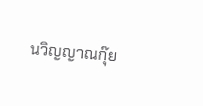นวิญญาณกุ๊ย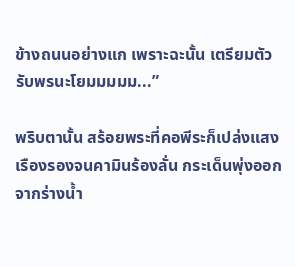ข้างถนนอย่างแก เพราะฉะนั้น เตรียมตัวรับพรนะโยมมมมม...”

พริบตานั้น สร้อยพระที่คอพีระก็เปล่งแสงเรืองรองจนคามินร้องลั่น กระเด็นพุ่งออกจากร่างน้ำ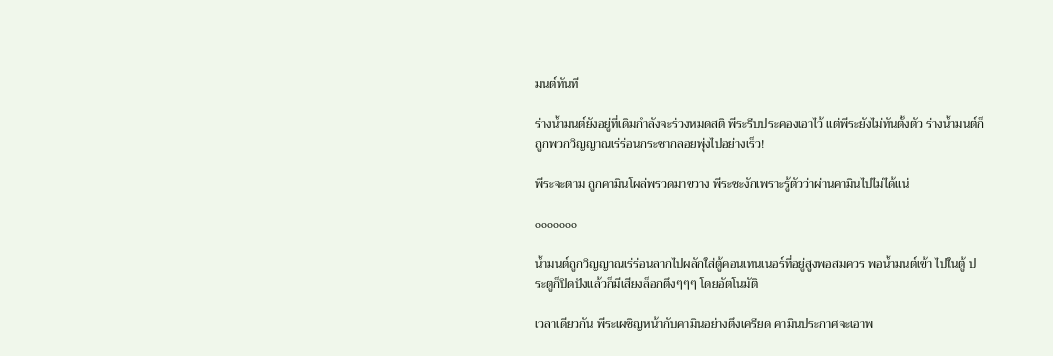มนต์ทันที

ร่างน้ำมนต์ยังอยู่ที่เดิมกำลังจะร่วงหมดสติ พีระรีบประคองเอาไว้ แต่พีระยังไม่ทันตั้งตัว ร่างน้ำมนต์ก็ถูกพวกวิญญาณเร่ร่อนกระชากลอยพุ่งไปอย่างเร็ว!

พีระจะตาม ถูกคามินโผล่พรวดมาขวาง พีระชะงักเพราะรู้ตัวว่าผ่านคามินไปไม่ได้แน่

ooooooo

น้ำมนต์ถูกวิญญาณเร่ร่อนลากไปผลักใส่ตู้คอนเทนเนอร์ที่อยู่สูงพอสมควร พอน้ำมนต์เข้า ไปในตู้ ประตูก็ปิดปังแล้วก็มีเสียงล็อกตึงๆๆๆ โดยอัตโนมัติ

เวลาเดียวกัน พีระเผชิญหน้ากับคามินอย่างตึงเครียด คามินประกาศจะเอาพ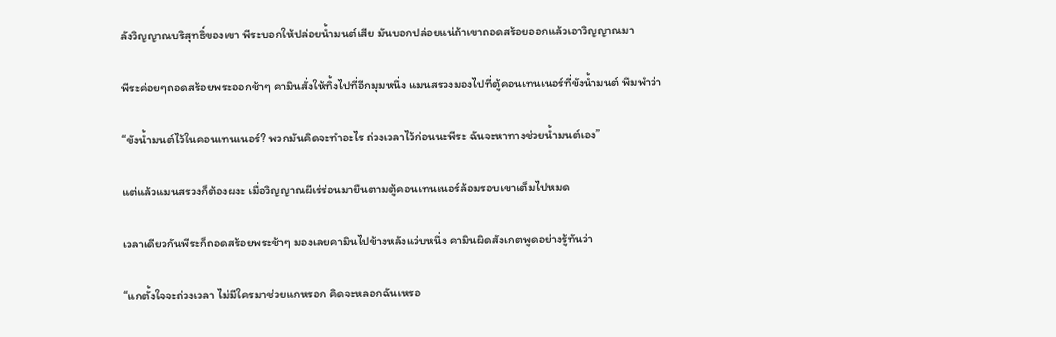ลังวิญญาณบริสุทธิ์ของเขา พีระบอกให้ปล่อยน้ำมนต์เสีย มันบอกปล่อยแน่ถ้าเขาถอดสร้อยออกแล้วเอาวิญญาณมา

พีระค่อยๆถอดสร้อยพระออกช้าๆ คามินสั่งให้ทิ้งไปที่อีกมุมหนึ่ง แมนสรวงมองไปที่ตู้คอนเทนเนอร์ที่ขังน้ำมนต์ พึมพำว่า

“ขังน้ำมนต์ไว้ในคอนเทนเนอร์? พวกมันคิดจะทำอะไร ถ่วงเวลาไว้ก่อนนะพีระ ฉันจะหาทางช่วยน้ำมนต์เอง”

แต่แล้วแมนสรวงก็ต้องผงะ เมื่อวิญญาณผีเร่ร่อนมายืนตามตู้คอนเทนเนอร์ล้อมรอบเขาเต็มไปหมด

เวลาเดียวกันพีระก็ถอดสร้อยพระช้าๆ มองเลยคามินไปข้างหลังแว่บหนึ่ง คามินผิดสังเกตพูดอย่างรู้ทันว่า

“แกตั้งใจจะถ่วงเวลา ไม่มีใครมาช่วยแกหรอก คิดจะหลอกฉันเหรอ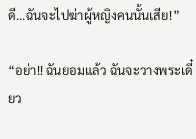ดี...ฉันจะไปฆ่าผู้หญิงคนนั้นเสีย!”

“อย่า!! ฉันยอมแล้ว ฉันจะวางพระเดี๋ยว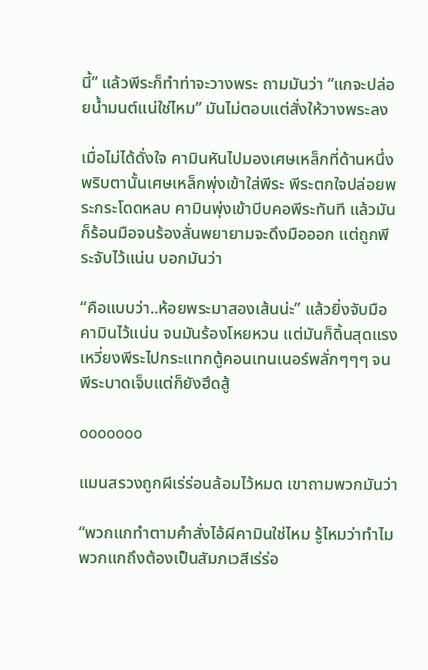นี้” แล้วพีระก็ทำท่าจะวางพระ ถามมันว่า “แกจะปล่อยน้ำมนต์แน่ใช่ไหม” มันไม่ตอบแต่สั่งให้วางพระลง

เมื่อไม่ได้ดั่งใจ คามินหันไปมองเศษเหล็กที่ด้านหนึ่ง พริบตานั้นเศษเหล็กพุ่งเข้าใส่พีระ พีระตกใจปล่อยพระกระโดดหลบ คามินพุ่งเข้าบีบคอพีระทันที แล้วมันก็ร้อนมือจนร้องลั่นพยายามจะดึงมือออก แต่ถูกพีระจับไว้แน่น บอกมันว่า

“คือแบบว่า..ห้อยพระมาสองเส้นน่ะ” แล้วยิ่งจับมือคามินไว้แน่น จนมันร้องโหยหวน แต่มันก็ดิ้นสุดแรง เหวี่ยงพีระไปกระแทกตู้คอนเทนเนอร์พลั่กๆๆๆ จนพีระบาดเจ็บแต่ก็ยังฮึดสู้

ooooooo

แมนสรวงถูกผีเร่ร่อนล้อมไว้หมด เขาถามพวกมันว่า

“พวกแกทำตามคำสั่งไอ้ผีคามินใช่ไหม รู้ไหมว่าทำไมพวกแกถึงต้องเป็นสัมภเวสีเร่ร่อ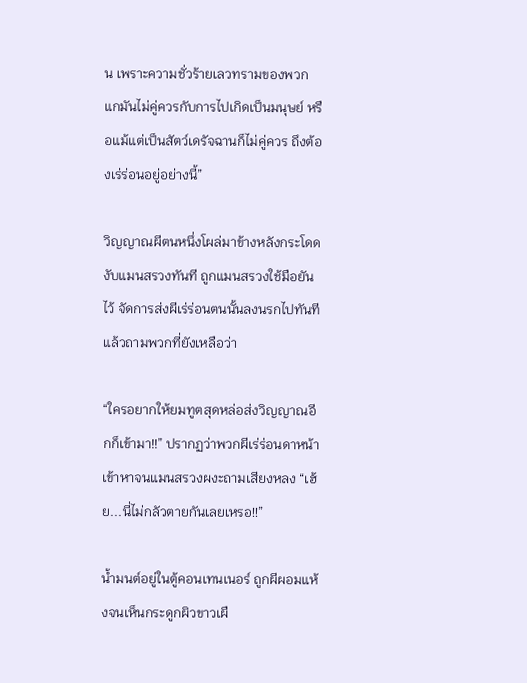น เพราะความชั่วร้ายเลวทรามของพวกแกมันไม่คู่ควรกับการไปเกิดเป็นมนุษย์ หรือแม้แต่เป็นสัตว์เดรัจฉานก็ไม่คู่ควร ถึงต้องเร่ร่อนอยู่อย่างนี้”

วิญญาณผีตนหนึ่งโผล่มาข้างหลังกระโดดงับแมนสรวงทันที ถูกแมนสรวงใช้มือยันไว้ จัดการส่งผีเร่ร่อนตนนั้นลงนรกไปทันที แล้วถามพวกที่ยังเหลือว่า

“ใครอยากให้ยมทูตสุดหล่อส่งวิญญาณอีกก็เข้ามา!!” ปรากฏว่าพวกผีเร่ร่อนดาหน้าเข้าหาจนแมนสรวงผงะถามเสียงหลง “เฮ้ย...นี่ไม่กลัวตายกันเลยเหรอ!!”

น้ำมนต์อยู่ในตู้คอนเทนเนอร์ ถูกผีผอมแห้งจนเห็นกระดูกผิวขาวเผื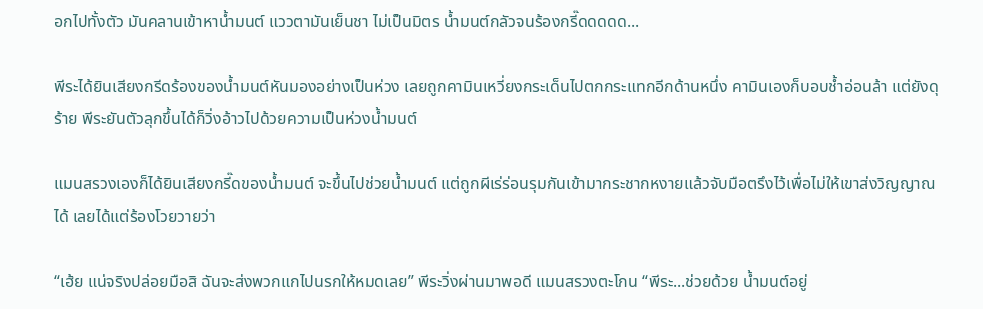อกไปทั้งตัว มันคลานเข้าหาน้ำมนต์ แววตามันเย็นชา ไม่เป็นมิตร น้ำมนต์กลัวจนร้องกรี๊ดดดดด...

พีระได้ยินเสียงกรีดร้องของน้ำมนต์หันมองอย่างเป็นห่วง เลยถูกคามินเหวี่ยงกระเด็นไปตกกระแทกอีกด้านหนึ่ง คามินเองก็บอบช้ำอ่อนล้า แต่ยังดุร้าย พีระยันตัวลุกขึ้นได้ก็วิ่งอ้าวไปด้วยความเป็นห่วงน้ำมนต์

แมนสรวงเองก็ได้ยินเสียงกรี๊ดของน้ำมนต์ จะขึ้นไปช่วยน้ำมนต์ แต่ถูกผีเร่ร่อนรุมกันเข้ามากระชากหงายแล้วจับมือตรึงไว้เพื่อไม่ให้เขาส่งวิญญาณได้ เลยได้แต่ร้องโวยวายว่า

“เฮ้ย แน่จริงปล่อยมือสิ ฉันจะส่งพวกแกไปนรกให้หมดเลย” พีระวิ่งผ่านมาพอดี แมนสรวงตะโกน “พีระ...ช่วยด้วย น้ำมนต์อยู่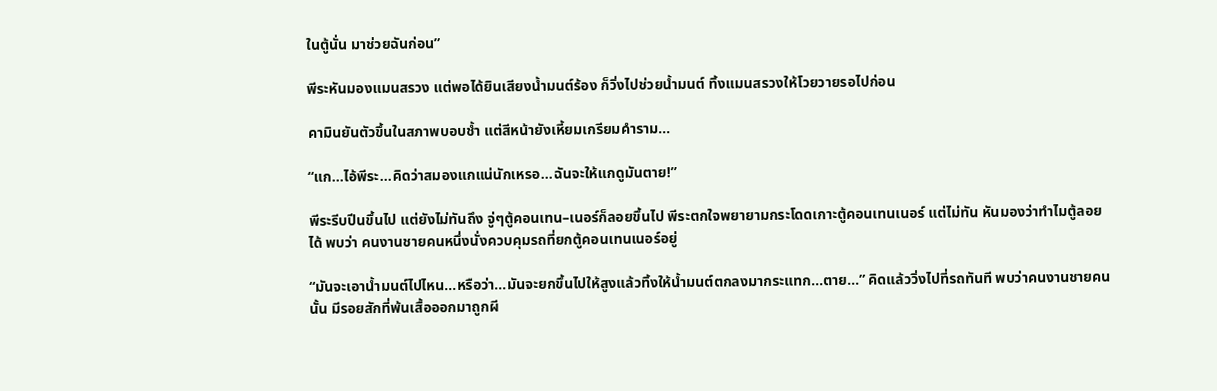ในตู้นั่น มาช่วยฉันก่อน”

พีระหันมองแมนสรวง แต่พอได้ยินเสียงน้ำมนต์ร้อง ก็วิ่งไปช่วยน้ำมนต์ ทิ้งแมนสรวงให้โวยวายรอไปก่อน

คามินยันตัวขึ้นในสภาพบอบช้ำ แต่สีหน้ายังเหี้ยมเกรียมคำราม...

“แก...ไอ้พีระ...คิดว่าสมองแกแน่นักเหรอ...ฉันจะให้แกดูมันตาย!”

พีระรีบปีนขึ้นไป แต่ยังไม่ทันถึง จู่ๆตู้คอนเทน–เนอร์ก็ลอยขึ้นไป พีระตกใจพยายามกระโดดเกาะตู้คอนเทนเนอร์ แต่ไม่ทัน หันมองว่าทำไมตู้ลอยได้ พบว่า คนงานชายคนหนึ่งนั่งควบคุมรถที่ยกตู้คอนเทนเนอร์อยู่

“มันจะเอาน้ำมนต์ไปไหน...หรือว่า...มันจะยกขึ้นไปให้สูงแล้วทิ้งให้น้ำมนต์ตกลงมากระแทก...ตาย...” คิดแล้ววิ่งไปที่รถทันที พบว่าคนงานชายคนนั้น มีรอยสักที่พ้นเสื้อออกมาถูกผี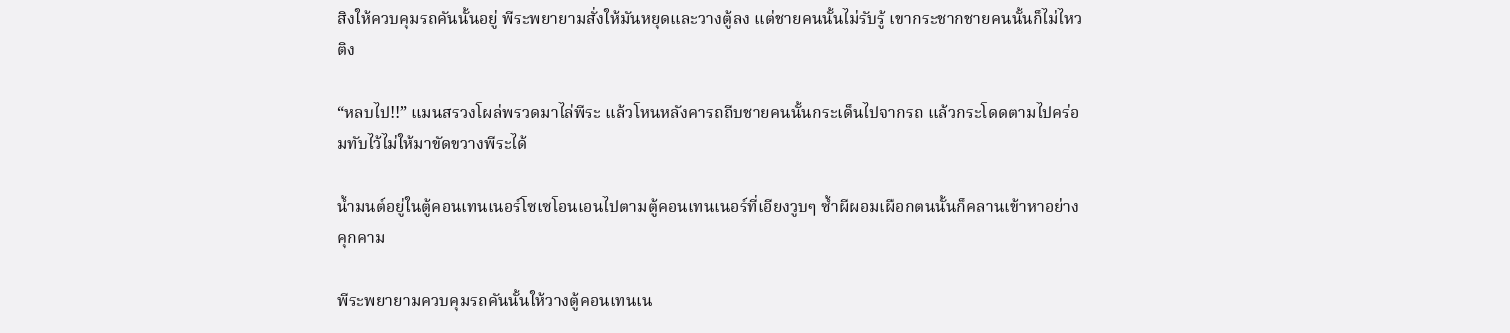สิงให้ควบคุมรถคันนั้นอยู่ พีระพยายามสั่งให้มันหยุดและวางตู้ลง แต่ชายคนนั้นไม่รับรู้ เขากระชากชายคนนั้นก็ไม่ไหวติง

“หลบไป!!” แมนสรวงโผล่พรวดมาไล่พีระ แล้วโหนหลังคารถถีบชายคนนั้นกระเด็นไปจากรถ แล้วกระโดดตามไปคร่อมทับไว้ไม่ให้มาขัดขวางพีระได้

น้ำมนต์อยู่ในตู้คอนเทนเนอร์โซเซโอนเอนไปตามตู้คอนเทนเนอร์ที่เอียงวูบๆ ซ้ำผีผอมเผือกตนนั้นก็คลานเข้าหาอย่างคุกคาม

พีระพยายามควบคุมรถคันนั้นให้วางตู้คอนเทนเน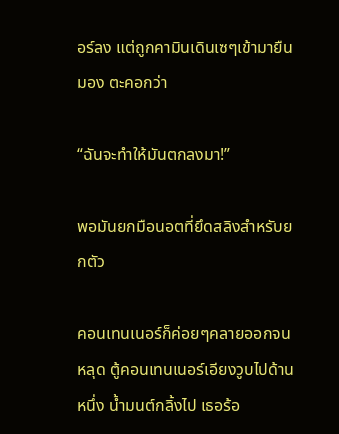อร์ลง แต่ถูกคามินเดินเซๆเข้ามายืนมอง ตะคอกว่า

“ฉันจะทำให้มันตกลงมา!”

พอมันยกมือนอตที่ยึดสลิงสำหรับยกตัว

คอนเทนเนอร์ก็ค่อยๆคลายออกจนหลุด ตู้คอนเทนเนอร์เอียงวูบไปด้านหนึ่ง น้ำมนต์กลิ้งไป เธอร้อ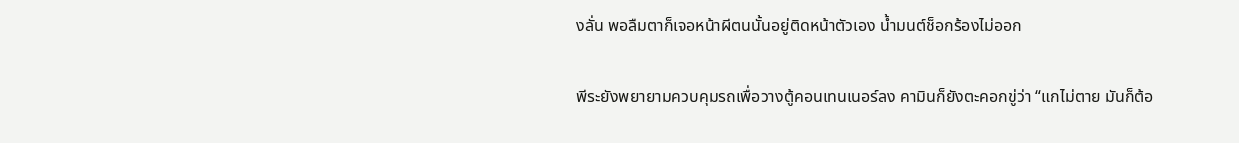งลั่น พอลืมตาก็เจอหน้าผีตนนั้นอยู่ติดหน้าตัวเอง น้ำมนต์ช็อกร้องไม่ออก

พีระยังพยายามควบคุมรถเพื่อวางตู้คอนเทนเนอร์ลง คามินก็ยังตะคอกขู่ว่า “แกไม่ตาย มันก็ต้อ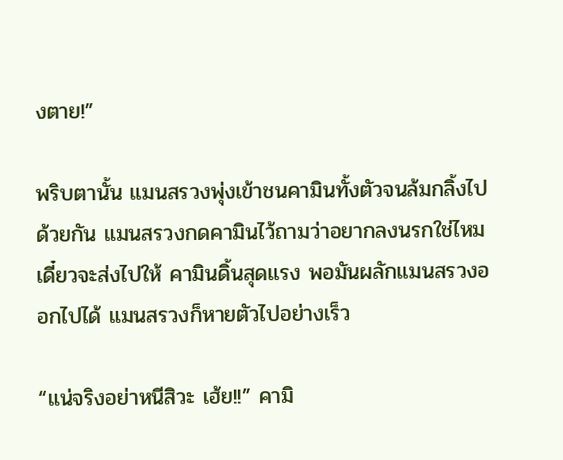งตาย!”

พริบตานั้น แมนสรวงพุ่งเข้าชนคามินทั้งตัวจนล้มกลิ้งไปด้วยกัน แมนสรวงกดคามินไว้ถามว่าอยากลงนรกใช่ไหมเดี๋ยวจะส่งไปให้ คามินดิ้นสุดแรง พอมันผลักแมนสรวงออกไปได้ แมนสรวงก็หายตัวไปอย่างเร็ว

“แน่จริงอย่าหนีสิวะ เฮ้ย!!” คามิ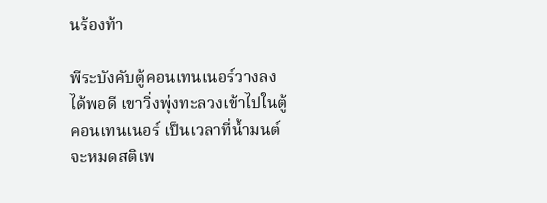นร้องท้า

พีระบังคับตู้คอนเทนเนอร์วางลงได้พอดี เขาวิ่งพุ่งทะลวงเข้าไปในตู้คอนเทนเนอร์ เป็นเวลาที่น้ำมนต์จะหมดสติเพ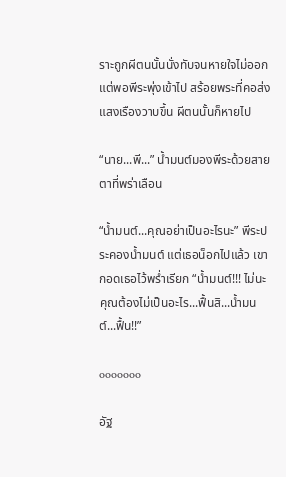ราะถูกผีตนนั้นนั่งทับจนหายใจไม่ออก แต่พอพีระพุ่งเข้าไป สร้อยพระที่คอส่งแสงเรืองวาบขึ้น ผีตนนั้นก็หายไป

“นาย...พี...” น้ำมนต์มองพีระด้วยสายตาที่พร่าเลือน

“น้ำมนต์...คุณอย่าเป็นอะไรนะ” พีระประคองน้ำมนต์ แต่เธอน็อกไปแล้ว เขากอดเธอไว้พร่ำเรียก “น้ำมนต์!!! ไม่นะ คุณต้องไม่เป็นอะไร...ฟื้นสิ...น้ำมนต์...ฟื้น!!”

ooooooo

อัฐ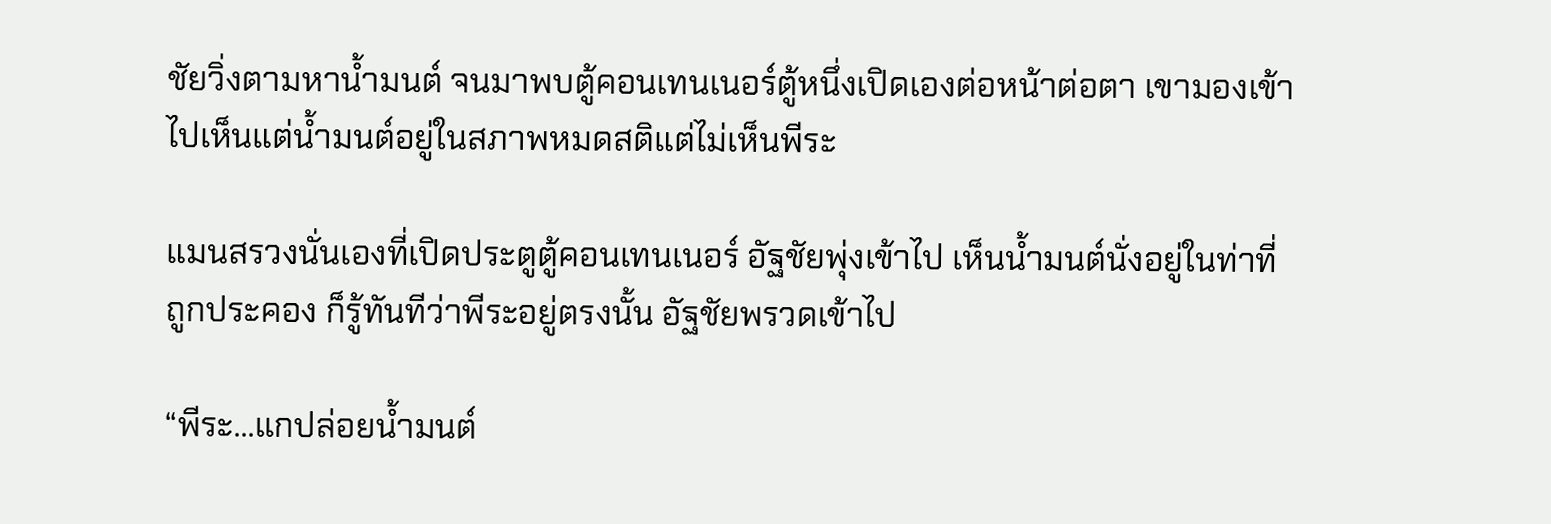ชัยวิ่งตามหาน้ำมนต์ จนมาพบตู้คอนเทนเนอร์ตู้หนึ่งเปิดเองต่อหน้าต่อตา เขามองเข้าไปเห็นแต่น้ำมนต์อยู่ในสภาพหมดสติแต่ไม่เห็นพีระ

แมนสรวงนั่นเองที่เปิดประตูตู้คอนเทนเนอร์ อัฐชัยพุ่งเข้าไป เห็นน้ำมนต์นั่งอยู่ในท่าที่ถูกประคอง ก็รู้ทันทีว่าพีระอยู่ตรงนั้น อัฐชัยพรวดเข้าไป

“พีระ...แกปล่อยน้ำมนต์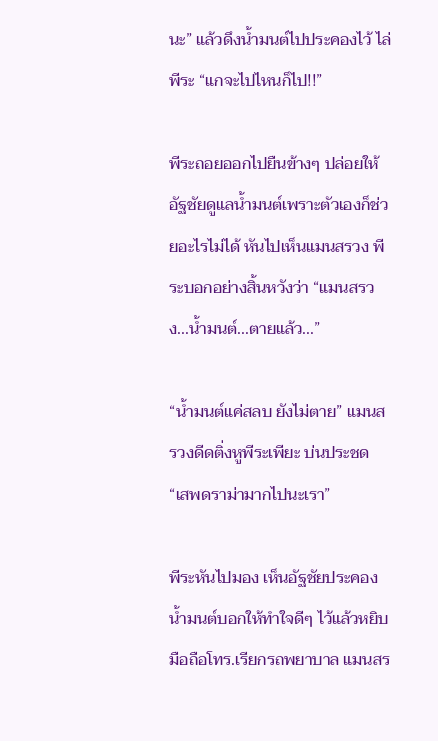นะ” แล้วดึงน้ำมนต์ไปประคองไว้ ไล่พีระ “แกจะไปไหนก็ไป!!”

พีระถอยออกไปยืนข้างๆ ปล่อยให้อัฐชัยดูแลน้ำมนต์เพราะตัวเองก็ช่วยอะไรไม่ได้ หันไปเห็นแมนสรวง พีระบอกอย่างสิ้นหวังว่า “แมนสรวง...น้ำมนต์...ตายแล้ว...”

“น้ำมนต์แค่สลบ ยังไม่ตาย” แมนสรวงดีดติ่งหูพีระเพียะ บ่นประชด “เสพดราม่ามากไปนะเรา”

พีระหันไปมอง เห็นอัฐชัยประคองน้ำมนต์บอกให้ทำใจดีๆ ไว้แล้วหยิบมือถือโทร.เรียกรถพยาบาล แมนสร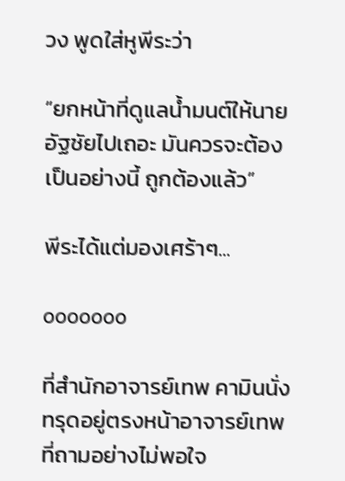วง พูดใส่หูพีระว่า

“ยกหน้าที่ดูแลน้ำมนต์ให้นายอัฐชัยไปเถอะ มันควรจะต้องเป็นอย่างนี้ ถูกต้องแล้ว”

พีระได้แต่มองเศร้าๆ...

ooooooo

ที่สำนักอาจารย์เทพ คามินนั่งทรุดอยู่ตรงหน้าอาจารย์เทพที่ถามอย่างไม่พอใจ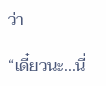ว่า

“เดี๋ยวนะ...นี่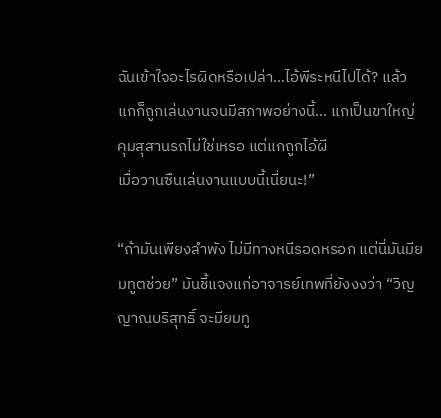ฉันเข้าใจอะไรผิดหรือเปล่า...ไอ้พีระหนีไปได้? แล้วแกก็ถูกเล่นงานจนมีสภาพอย่างนี้... แกเป็นขาใหญ่คุมสุสานรถไม่ใช่เหรอ แต่แกถูกไอ้ผี
เมื่อวานซืนเล่นงานแบบนี้เนี่ยนะ!”

“ถ้ามันเพียงลำพัง ไม่มีทางหนีรอดหรอก แต่นี่มันมียมทูตช่วย” มันชี้แจงแก่อาจารย์เทพที่ยังงงว่า “วิญญาณบริสุทธิ์ จะมียมทู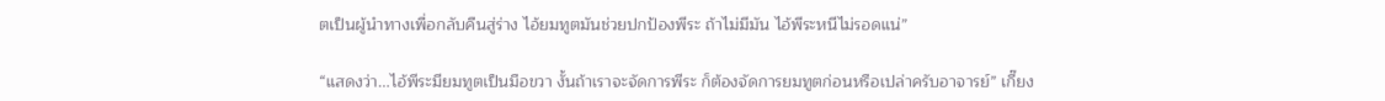ตเป็นผู้นำทางเพื่อกลับคืนสู่ร่าง ไอ้ยมทูตมันช่วยปกป้องพีระ ถ้าไม่มีมัน ไอ้พีระหนีไม่รอดแน่”

“แสดงว่า...ไอ้พีระมียมทูตเป็นมือขวา งั้นถ้าเราจะจัดการพีระ ก็ต้องจัดการยมทูตก่อนหรือเปล่าครับอาจารย์” เกี๊ยง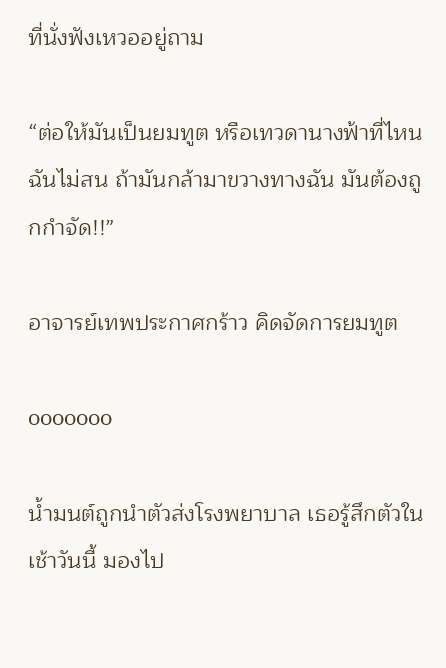ที่นั่งฟังเหวออยู่ถาม

“ต่อให้มันเป็นยมทูต หรือเทวดานางฟ้าที่ไหน ฉันไม่สน ถ้ามันกล้ามาขวางทางฉัน มันต้องถูกกำจัด!!”

อาจารย์เทพประกาศกร้าว คิดจัดการยมทูต

ooooooo

น้ำมนต์ถูกนำตัวส่งโรงพยาบาล เธอรู้สึกตัวในเช้าวันนี้ มองไป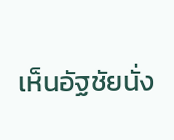เห็นอัฐชัยนั่ง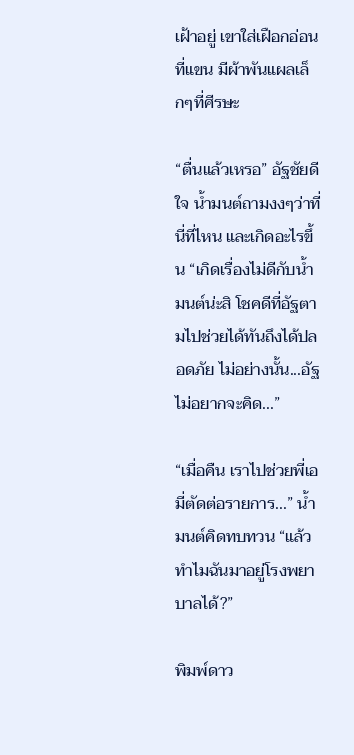เฝ้าอยู่ เขาใส่เฝือกอ่อนที่แขน มีผ้าพันแผลเล็กๆที่ศีรษะ

“ตื่นแล้วเหรอ” อัฐชัยดีใจ น้ำมนต์ถามงงๆว่าที่นี่ที่ไหน และเกิดอะไรขึ้น “เกิดเรื่องไม่ดีกับน้ำมนต์น่ะสิ โชคดีที่อัฐตามไปช่วยได้ทันถึงได้ปลอดภัย ไม่อย่างนั้น...อัฐไม่อยากจะคิด...”

“เมื่อคืน เราไปช่วยพี่เอมี่ตัดต่อรายการ...” น้ำมนต์คิดทบทวน “แล้วทำไมฉันมาอยู่โรงพยาบาลได้?”

พิมพ์ดาว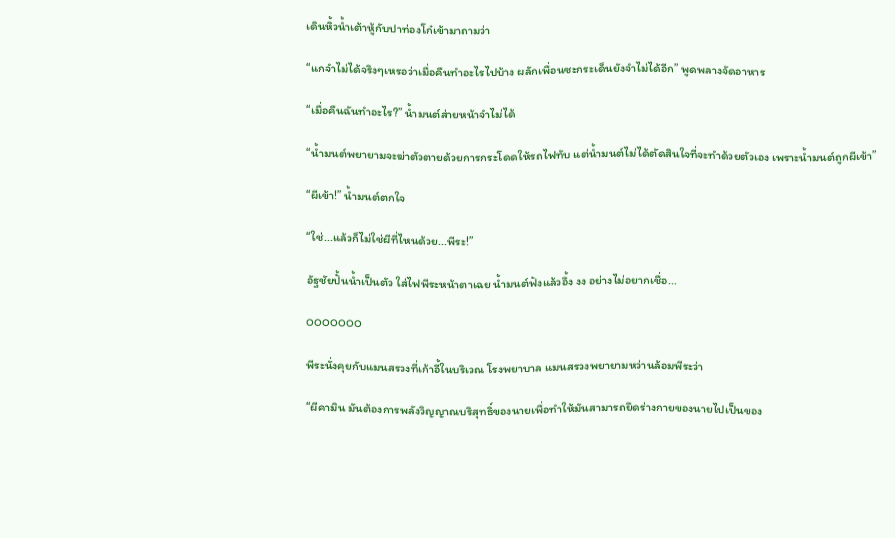เดินหิ้วน้ำเต้าหู้กับปาท่องโก๋เข้ามาถามว่า

“แกจำไม่ได้จริงๆเหรอว่าเมื่อคืนทำอะไรไปบ้าง ผลักเพื่อนซะกระเด็นยังจำไม่ได้อีก” พูดพลางจัดอาหาร

“เมื่อคืนฉันทำอะไร?” น้ำมนต์ส่ายหน้าจำไม่ได้

“น้ำมนต์พยายามจะฆ่าตัวตายด้วยการกระโดดให้รถไฟทับ แต่น้ำมนต์ไม่ได้ตัดสินใจที่จะทำด้วยตัวเอง เพราะน้ำมนต์ถูกผีเข้า”

“ผีเข้า!” น้ำมนต์ตกใจ

“ใช่...แล้วก็ไม่ใช่ผีที่ไหนด้วย...พีระ!”

อัฐชัยปั้นน้ำเป็นตัว ใส่ไฟพีระหน้าตาเฉย น้ำมนต์ฟังแล้วอึ้ง งง อย่างไม่อยากเชื่อ...

ooooooo

พีระนั่งคุยกับแมนสรวงที่เก้าอี้ในบริเวณ โรงพยาบาล แมนสรวงพยายามหว่านล้อมพีระว่า

“ผีคามิน มันต้องการพลังวิญญาณบริสุทธิ์ของนายเพื่อทำให้มันสามารถยึดร่างกายของนายไปเป็นของ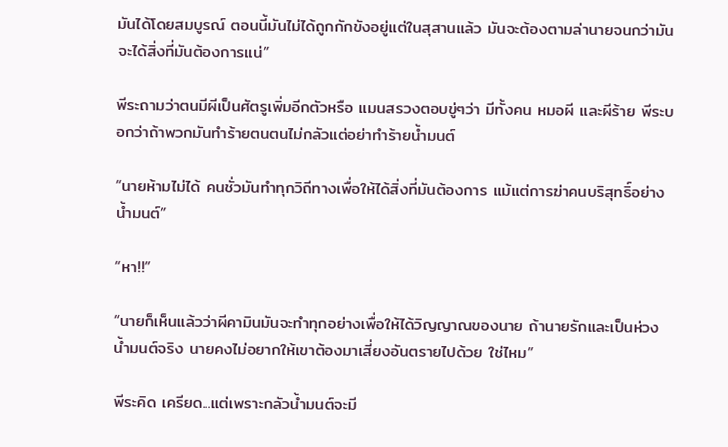มันได้โดยสมบูรณ์ ตอนนี้มันไม่ได้ถูกกักขังอยู่แต่ในสุสานแล้ว มันจะต้องตามล่านายจนกว่ามันจะได้สิ่งที่มันต้องการแน่”

พีระถามว่าตนมีผีเป็นศัตรูเพิ่มอีกตัวหรือ แมนสรวงตอบขู่ๆว่า มีทั้งคน หมอผี และผีร้าย พีระบอกว่าถ้าพวกมันทำร้ายตนตนไม่กลัวแต่อย่าทำร้ายน้ำมนต์

“นายห้ามไม่ได้ คนชั่วมันทำทุกวิถีทางเพื่อให้ได้สิ่งที่มันต้องการ แม้แต่การฆ่าคนบริสุทธิ์อย่างน้ำมนต์”

“หา!!”

“นายก็เห็นแล้วว่าผีคามินมันจะทำทุกอย่างเพื่อให้ได้วิญญาณของนาย ถ้านายรักและเป็นห่วงน้ำมนต์จริง นายคงไม่อยากให้เขาต้องมาเสี่ยงอันตรายไปด้วย ใช่ไหม”

พีระคิด เครียด...แต่เพราะกลัวน้ำมนต์จะมี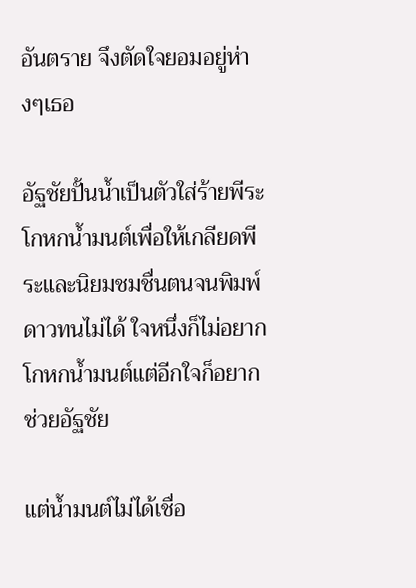อันตราย จึงตัดใจยอมอยู่ห่างๆเธอ

อัฐชัยปั้นน้ำเป็นตัวใส่ร้ายพีระ โกหกน้ำมนต์เพื่อให้เกลียดพีระและนิยมชมชื่นตนจนพิมพ์ดาวทนไม่ได้ ใจหนึ่งก็ไม่อยากโกหกน้ำมนต์แต่อีกใจก็อยากช่วยอัฐชัย

แต่น้ำมนต์ไม่ได้เชื่อ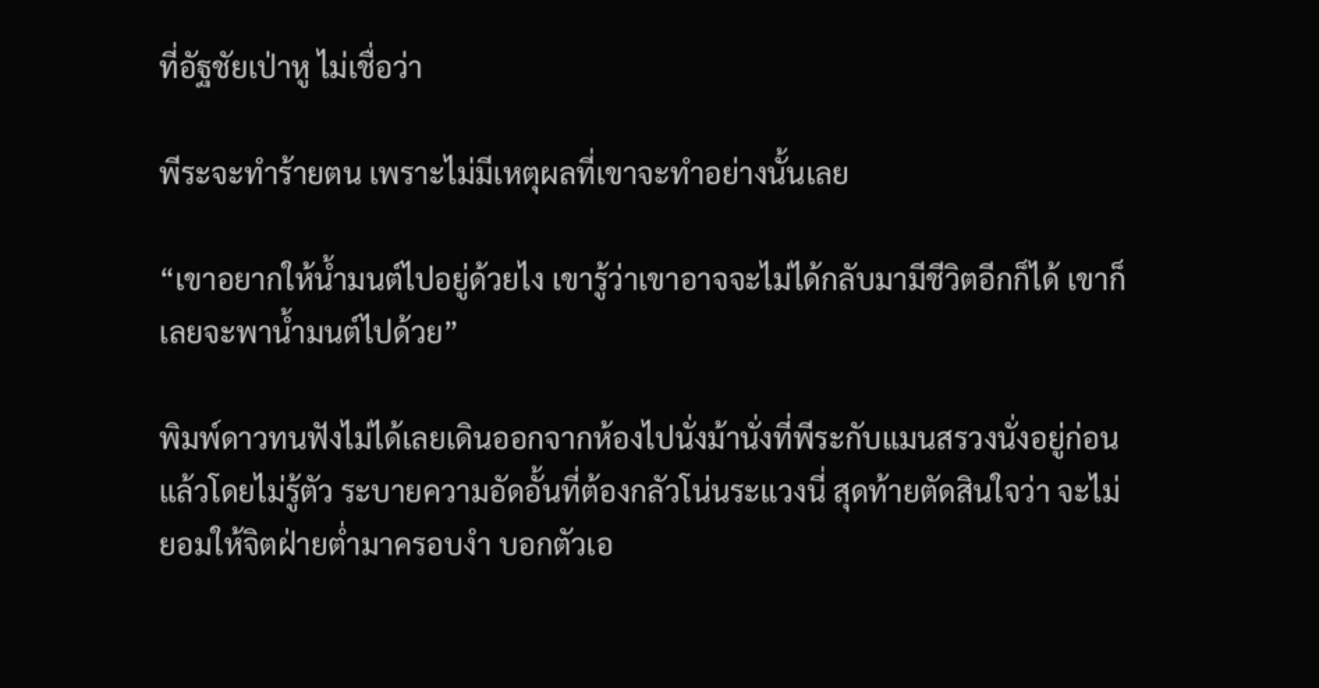ที่อัฐชัยเป่าหู ไม่เชื่อว่า

พีระจะทำร้ายตน เพราะไม่มีเหตุผลที่เขาจะทำอย่างนั้นเลย

“เขาอยากให้น้ำมนต์ไปอยู่ด้วยไง เขารู้ว่าเขาอาจจะไม่ได้กลับมามีชีวิตอีกก็ได้ เขาก็เลยจะพาน้ำมนต์ไปด้วย”

พิมพ์ดาวทนฟังไม่ได้เลยเดินออกจากห้องไปนั่งม้านั่งที่พีระกับแมนสรวงนั่งอยู่ก่อนแล้วโดยไม่รู้ตัว ระบายความอัดอั้นที่ต้องกลัวโน่นระแวงนี่ สุดท้ายตัดสินใจว่า จะไม่ยอมให้จิตฝ่ายต่ำมาครอบงำ บอกตัวเอ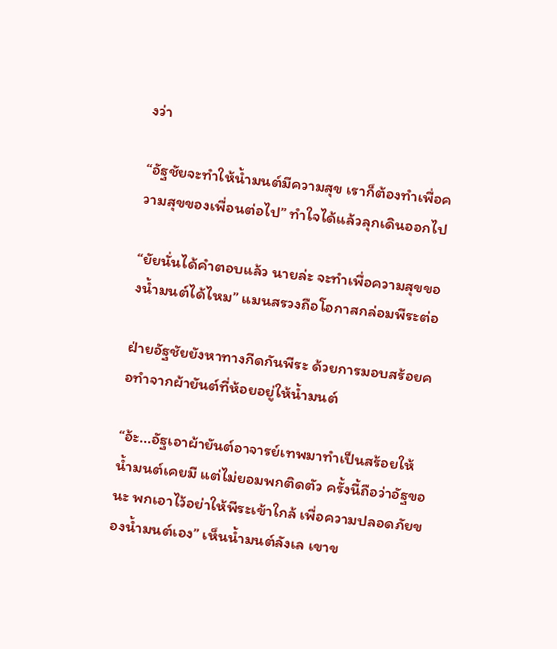งว่า

“อัฐชัยจะทำให้น้ำมนต์มีความสุข เราก็ต้องทำเพื่อความสุขของเพื่อนต่อไป” ทำใจได้แล้วลุกเดินออกไป

“ยัยนั่นได้คำตอบแล้ว นายล่ะ จะทำเพื่อความสุขของน้ำมนต์ได้ไหม” แมนสรวงถือโอกาสกล่อมพีระต่อ

ฝ่ายอัฐชัยยังหาทางกีดกันพีระ ด้วยการมอบสร้อยคอทำจากผ้ายันต์ที่ห้อยอยู่ให้น้ำมนต์

“อ้ะ...อัฐเอาผ้ายันต์อาจารย์เทพมาทำเป็นสร้อยให้ น้ำมนต์เคยมี แต่ไม่ยอมพกติดตัว ครั้งนี้ถือว่าอัฐขอนะ พกเอาไว้อย่าให้พีระเข้าใกล้ เพื่อความปลอดภัยของน้ำมนต์เอง” เห็นน้ำมนต์ลังเล เขาข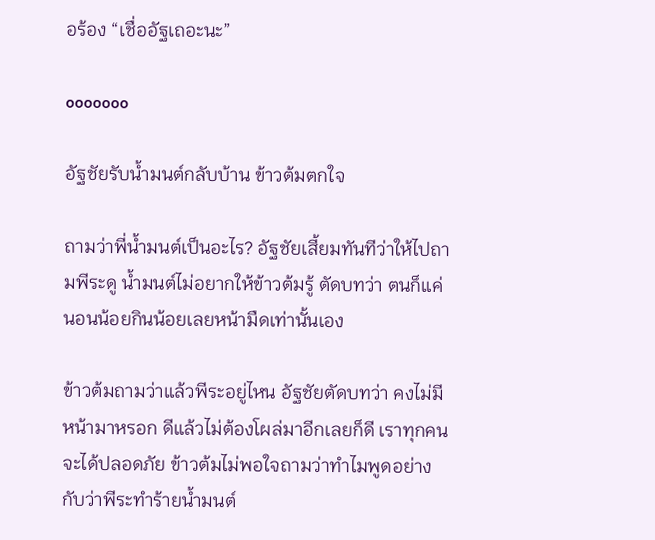อร้อง “เชื่ออัฐเถอะนะ”

ooooooo

อัฐชัยรับน้ำมนต์กลับบ้าน ข้าวต้มตกใจ

ถามว่าพี่น้ำมนต์เป็นอะไร? อัฐชัยเสี้ยมทันทีว่าให้ไปถามพีระดู น้ำมนต์ไม่อยากให้ข้าวต้มรู้ ตัดบทว่า ตนก็แค่นอนน้อยกินน้อยเลยหน้ามืดเท่านั้นเอง

ข้าวต้มถามว่าแล้วพีระอยู่ไหน อัฐชัยตัดบทว่า คงไม่มีหน้ามาหรอก ดีแล้วไม่ต้องโผล่มาอีกเลยก็ดี เราทุกคนจะได้ปลอดภัย ข้าวต้มไม่พอใจถามว่าทำไมพูดอย่างกับว่าพีระทำร้ายน้ำมนต์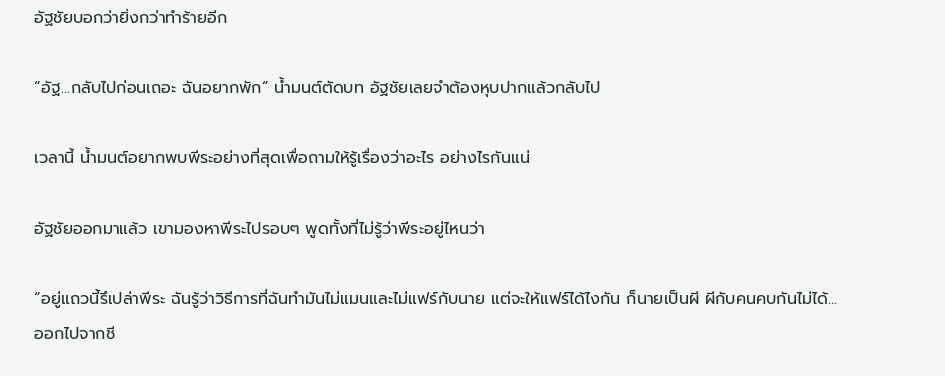อัฐชัยบอกว่ายิ่งกว่าทำร้ายอีก

“อัฐ...กลับไปก่อนเถอะ ฉันอยากพัก” น้ำมนต์ตัดบท อัฐชัยเลยจำต้องหุบปากแล้วกลับไป

เวลานี้ น้ำมนต์อยากพบพีระอย่างที่สุดเพื่อถามให้รู้เรื่องว่าอะไร อย่างไรกันแน่

อัฐชัยออกมาแล้ว เขามองหาพีระไปรอบๆ พูดทั้งที่ไม่รู้ว่าพีระอยู่ไหนว่า

“อยู่แถวนี้รึเปล่าพีระ ฉันรู้ว่าวิธีการที่ฉันทำมันไม่แมนและไม่แฟร์กับนาย แต่จะให้แฟร์ได้ไงกัน ก็นายเป็นผี ผีกับคนคบกันไม่ได้...ออกไปจากชี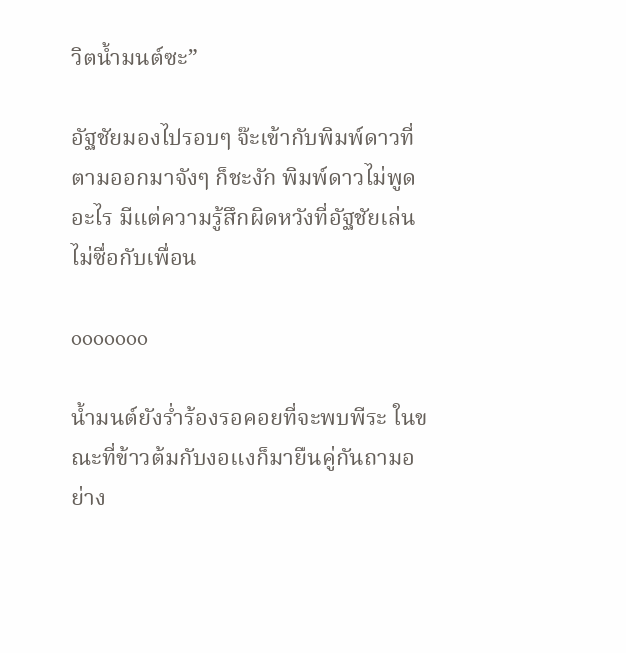วิตน้ำมนต์ซะ”

อัฐชัยมองไปรอบๆ จ๊ะเข้ากับพิมพ์ดาวที่ตามออกมาจังๆ ก็ชะงัก พิมพ์ดาวไม่พูดอะไร มีแต่ความรู้สึกผิดหวังที่อัฐชัยเล่นไม่ซื่อกับเพื่อน

ooooooo

น้ำมนต์ยังร่ำร้องรอคอยที่จะพบพีระ ในขณะที่ข้าวต้มกับงอแงก็มายืนคู่กันถามอย่าง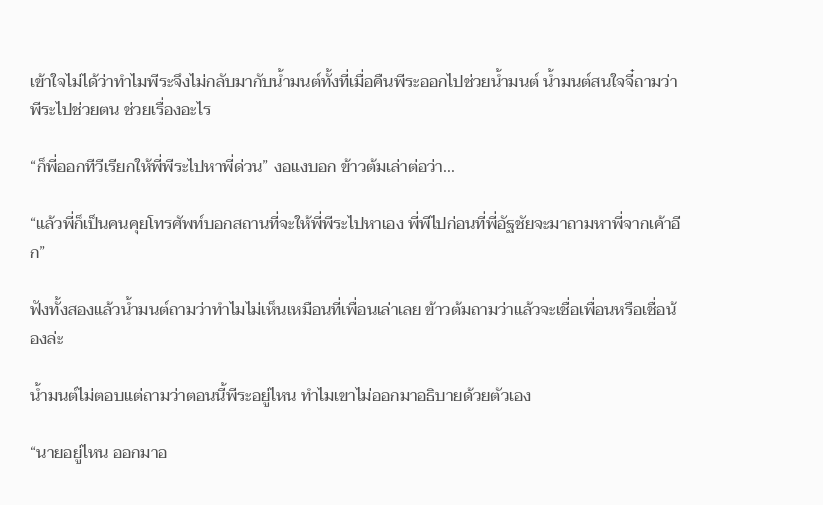เข้าใจไม่ได้ว่าทำไมพีระจึงไม่กลับมากับน้ำมนต์ทั้งที่เมื่อคืนพีระออกไปช่วยน้ำมนต์ น้ำมนต์สนใจจี๋ถามว่าพีระไปช่วยตน ช่วยเรื่องอะไร

“ก็พี่ออกทีวีเรียกให้พี่พีระไปหาพี่ด่วน” งอแงบอก ข้าวต้มเล่าต่อว่า...

“แล้วพี่ก็เป็นคนคุยโทรศัพท์บอกสถานที่จะให้พี่พีระไปหาเอง พี่พีไปก่อนที่พี่อัฐชัยจะมาถามหาพี่จากเค้าอีก”

ฟังทั้งสองแล้วน้ำมนต์ถามว่าทำไมไม่เห็นเหมือนที่เพื่อนเล่าเลย ข้าวต้มถามว่าแล้วจะเชื่อเพื่อนหรือเชื่อน้องล่ะ

น้ำมนต์ไม่ตอบแต่ถามว่าตอนนี้พีระอยู่ไหน ทำไมเขาไม่ออกมาอธิบายด้วยตัวเอง

“นายอยู่ไหน ออกมาอ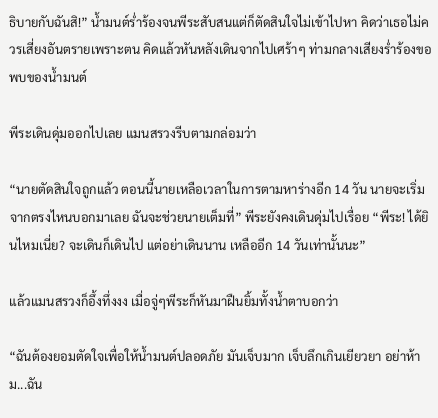ธิบายกับฉันสิ!” น้ำมนต์ร่ำร้องจนพีระสับสนแต่ก็ตัดสินใจไม่เข้าไปหา คิดว่าเธอไม่ควรเสี่ยงอันตรายเพราะตน คิดแล้วหันหลังเดินจากไปเศร้าๆ ท่ามกลางเสียงร่ำร้องขอพบของน้ำมนต์

พีระเดินดุ่มออกไปเลย แมนสรวงรีบตามกล่อมว่า

“นายตัดสินใจถูกแล้ว ตอนนี้นายเหลือเวลาในการตามหาร่างอีก 14 วัน นายจะเริ่มจากตรงไหนบอกมาเลย ฉันจะช่วยนายเต็มที่” พีระยังคงเดินดุ่มไปเรื่อย “พีระ! ได้ยินไหมเนี่ย? จะเดินก็เดินไป แต่อย่าเดินนาน เหลืออีก 14 วันเท่านั้นนะ”

แล้วแมนสรวงก็อึ้งทึ่งงง เมื่อจู่ๆพีระก็หันมาฝืนยิ้มทั้งน้ำตาบอกว่า

“ฉันต้องยอมตัดใจเพื่อให้น้ำมนต์ปลอดภัย มันเจ็บมาก เจ็บลึกเกินเยียวยา อย่าห้าม...ฉัน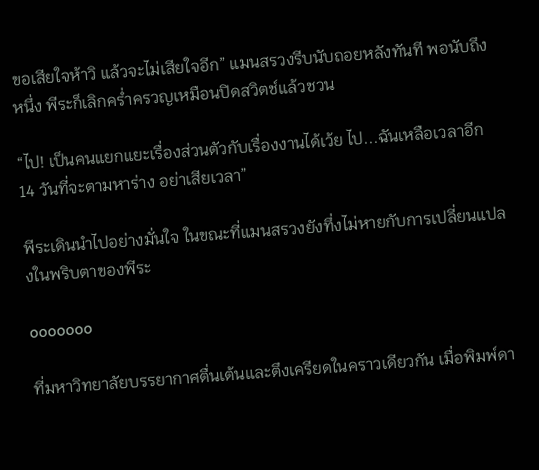ขอเสียใจห้าวิ แล้วจะไม่เสียใจอีก” แมนสรวงรีบนับถอยหลังทันที พอนับถึงหนึ่ง พีระก็เลิกคร่ำครวญเหมือนปิดสวิตช์แล้วชวน

“ไป! เป็นคนแยกแยะเรื่องส่วนตัวกับเรื่องงานได้เว้ย ไป...ฉันเหลือเวลาอีก 14 วันที่จะตามหาร่าง อย่าเสียเวลา”

พีระเดินนำไปอย่างมั่นใจ ในขณะที่แมนสรวงยังทึ่งไม่หายกับการเปลี่ยนแปลงในพริบตาของพีระ

ooooooo

ที่มหาวิทยาลัยบรรยากาศตื่นเต้นและตึงเครียดในคราวเดียวกัน เมื่อพิมพ์ดา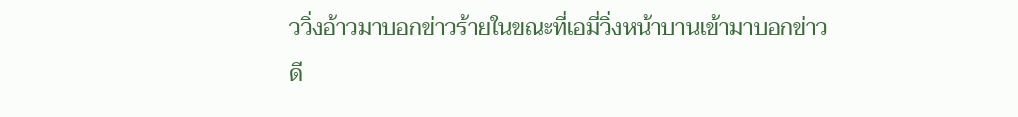ววิ่งอ้าวมาบอกข่าวร้ายในขณะที่เอมี่วิ่งหน้าบานเข้ามาบอกข่าวดี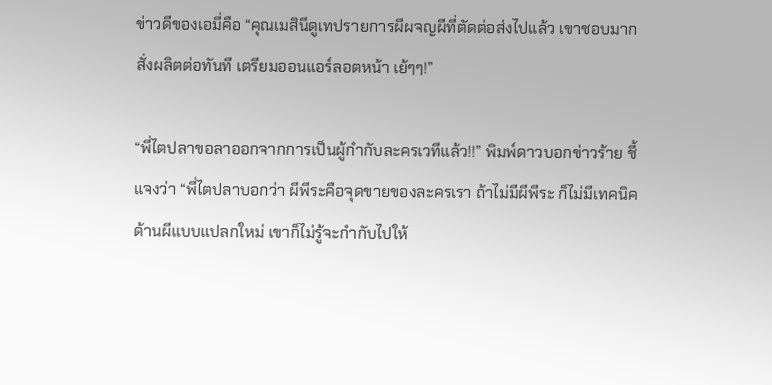ข่าวดีของเอมี่คือ “คุณเมสินีดูเทปรายการผีผจญผีที่ตัดต่อส่งไปแล้ว เขาชอบมาก สั่งผลิตต่อทันที เตรียมออนแอร์ลอตหน้า เย้ๆๆ!”

“พี่ไตปลาขอลาออกจากการเป็นผู้กำกับละครเวทีแล้ว!!” พิมพ์ดาวบอกข่าวร้าย ชี้แจงว่า “พี่ไตปลาบอกว่า ผีพีระคือจุดขายของละครเรา ถ้าไม่มีผีพีระ ก็ไม่มีเทคนิคด้านผีแบบแปลกใหม่ เขาก็ไม่รู้จะกำกับไปให้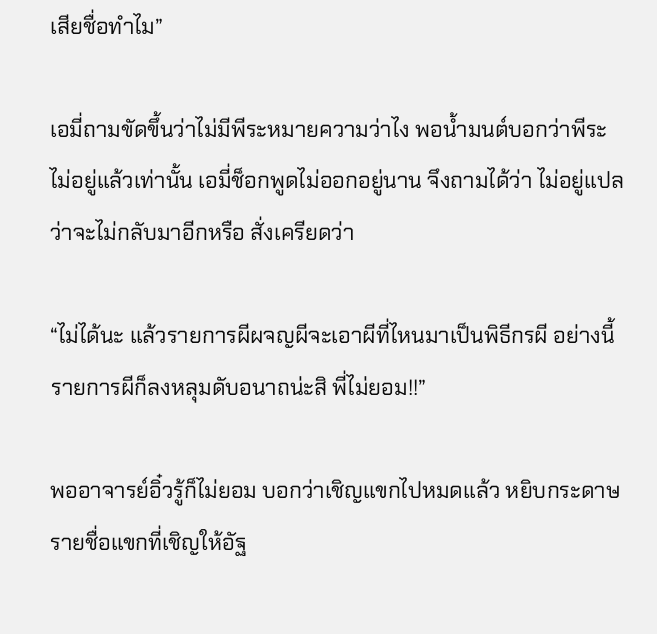เสียชื่อทำไม”

เอมี่ถามขัดขึ้นว่าไม่มีพีระหมายความว่าไง พอน้ำมนต์บอกว่าพีระไม่อยู่แล้วเท่านั้น เอมี่ช็อกพูดไม่ออกอยู่นาน จึงถามได้ว่า ไม่อยู่แปลว่าจะไม่กลับมาอีกหรือ สั่งเครียดว่า

“ไม่ได้นะ แล้วรายการผีผจญผีจะเอาผีที่ไหนมาเป็นพิธีกรผี อย่างนี้รายการผีก็ลงหลุมดับอนาถน่ะสิ พี่ไม่ยอม!!”

พออาจารย์อิ๋วรู้ก็ไม่ยอม บอกว่าเชิญแขกไปหมดแล้ว หยิบกระดาษรายชื่อแขกที่เชิญให้อัฐ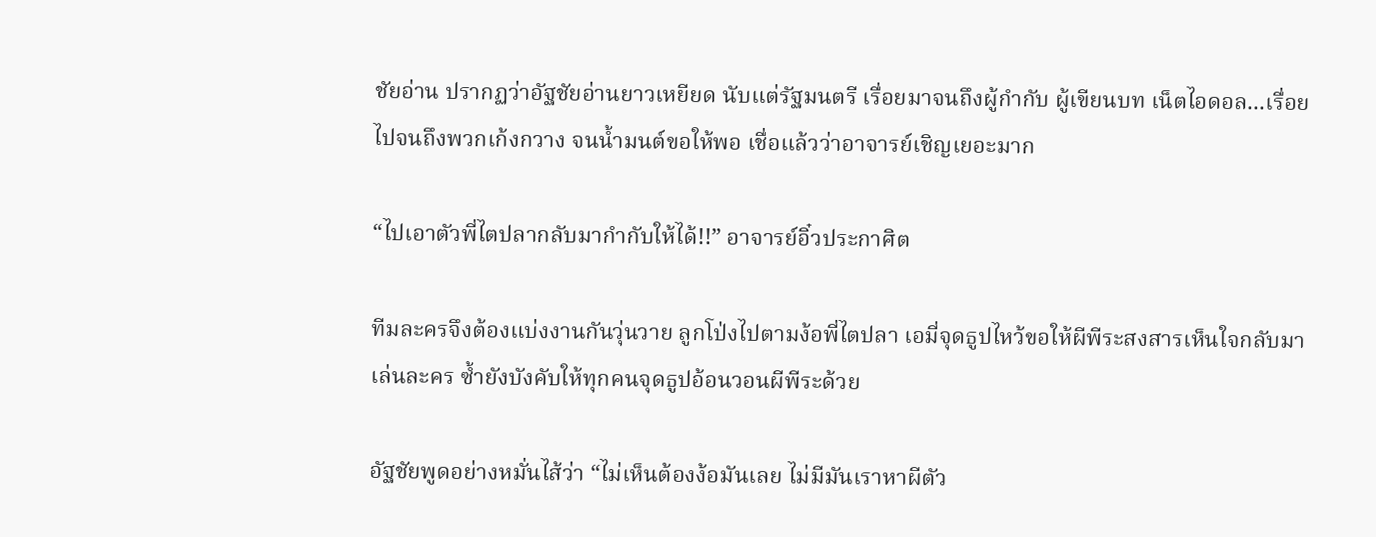ชัยอ่าน ปรากฏว่าอัฐชัยอ่านยาวเหยียด นับแต่รัฐมนตรี เรื่อยมาจนถึงผู้กำกับ ผู้เขียนบท เน็ตไอดอล...เรื่อยไปจนถึงพวกเก้งกวาง จนน้ำมนต์ขอให้พอ เชื่อแล้วว่าอาจารย์เชิญเยอะมาก

“ไปเอาตัวพี่ไตปลากลับมากำกับให้ได้!!” อาจารย์อิ๋วประกาศิต

ทีมละครจึงต้องแบ่งงานกันวุ่นวาย ลูกโป่งไปตามง้อพี่ไตปลา เอมี่จุดธูปไหว้ขอให้ผีพีระสงสารเห็นใจกลับมาเล่นละคร ซ้ำยังบังคับให้ทุกคนจุดธูปอ้อนวอนผีพีระด้วย

อัฐชัยพูดอย่างหมั่นไส้ว่า “ไม่เห็นต้องง้อมันเลย ไม่มีมันเราหาผีตัว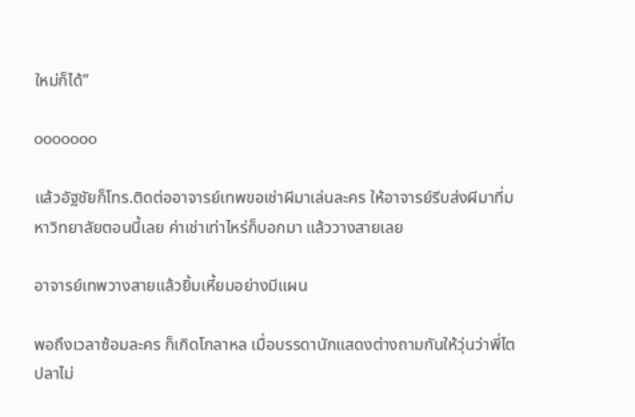ใหม่ก็ได้”

ooooooo

แล้วอัฐชัยก็โทร.ติดต่ออาจารย์เทพขอเช่าผีมาเล่นละคร ให้อาจารย์รีบส่งผีมาที่มหาวิทยาลัยตอนนี้เลย ค่าเช่าเท่าไหร่ก็บอกมา แล้ววางสายเลย

อาจารย์เทพวางสายแล้วยิ้มเหี้ยมอย่างมีแผน

พอถึงเวลาซ้อมละคร ก็เกิดโกลาหล เมื่อบรรดานักแสดงต่างถามกันให้วุ่นว่าพี่ไตปลาไม่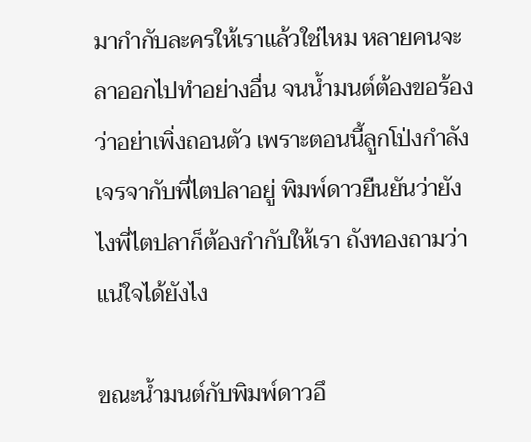มากำกับละครให้เราแล้วใช่ไหม หลายคนจะลาออกไปทำอย่างอื่น จนน้ำมนต์ต้องขอร้องว่าอย่าเพิ่งถอนตัว เพราะตอนนี้ลูกโป่งกำลังเจรจากับพี่ไตปลาอยู่ พิมพ์ดาวยืนยันว่ายังไงพี่ไตปลาก็ต้องกำกับให้เรา ถังทองถามว่าแน่ใจได้ยังไง

ขณะน้ำมนต์กับพิมพ์ดาวอึ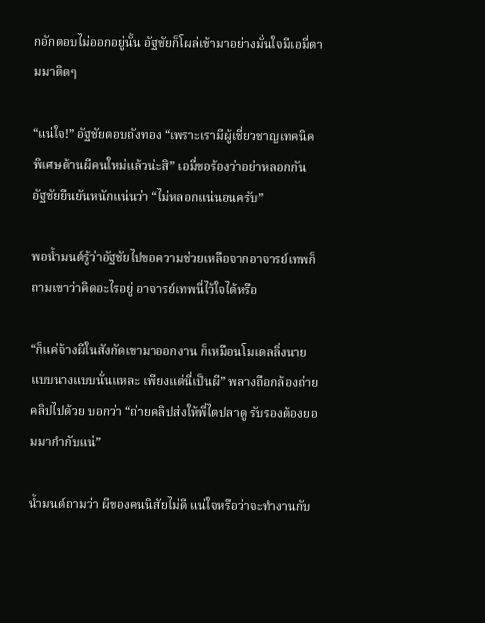กอักตอบไม่ออกอยู่นั้น อัฐชัยก็โผล่เข้ามาอย่างมั่นใจมีเอมี่ตามมาติดๆ

“แน่ใจ!” อัฐชัยตอบถังทอง “เพราะเรามีผู้เชี่ยวชาญเทคนิคพิเศษด้านผีคนใหม่แล้วน่ะสิ” เอมี่ขอร้องว่าอย่าหลอกกัน อัฐชัยยืนยันหนักแน่นว่า “ไม่หลอกแน่นอนครับ”

พอน้ำมนต์รู้ว่าอัฐชัยไปขอความช่วยเหลือจากอาจารย์เทพก็ถามเขาว่าคิดอะไรอยู่ อาจารย์เทพนี่ไว้ใจได้หรือ

“ก็แค่จ้างผีในสังกัดเขามาออกงาน ก็เหมือนโมเดลลิ่งนายแบบนางแบบนั่นแหละ เพียงแต่นี่เป็นผี” พลางถือกล้องถ่ายคลิปไปด้วย บอกว่า “ถ่ายคลิปส่งให้พี่ไตปลาดู รับรองต้องยอมมากำกับแน่”

น้ำมนต์ถามว่า ผีของคนนิสัยไม่ดี แน่ใจหรือว่าจะทำงานกับ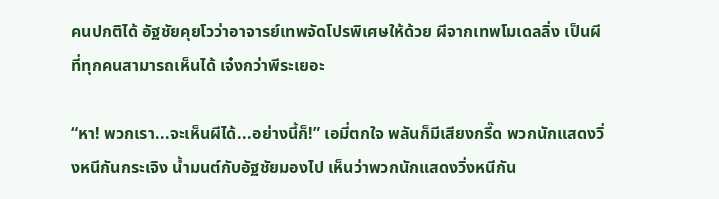คนปกติได้ อัฐชัยคุยโวว่าอาจารย์เทพจัดโปรพิเศษให้ด้วย ผีจากเทพโมเดลลิ่ง เป็นผีที่ทุกคนสามารถเห็นได้ เจ๋งกว่าพีระเยอะ

“หา! พวกเรา...จะเห็นผีได้...อย่างนี้ก็!” เอมี่ตกใจ พลันก็มีเสียงกรี๊ด พวกนักแสดงวิ่งหนีกันกระเจิง น้ำมนต์กับอัฐชัยมองไป เห็นว่าพวกนักแสดงวิ่งหนีกัน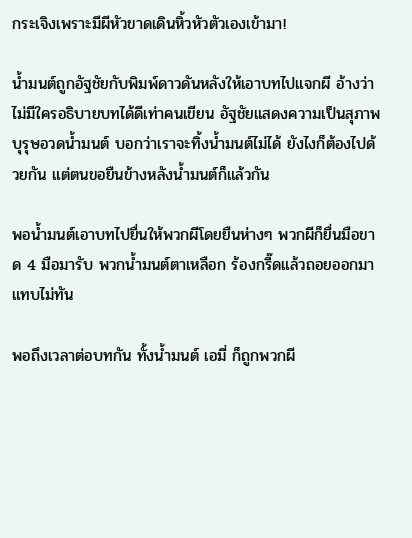กระเจิงเพราะมีผีหัวขาดเดินหิ้วหัวตัวเองเข้ามา!

น้ำมนต์ถูกอัฐชัยกับพิมพ์ดาวดันหลังให้เอาบทไปแจกผี อ้างว่าไม่มีใครอธิบายบทได้ดีเท่าคนเขียน อัฐชัยแสดงความเป็นสุภาพบุรุษอวดน้ำมนต์ บอกว่าเราจะทิ้งน้ำมนต์ไม่ได้ ยังไงก็ต้องไปด้วยกัน แต่ตนขอยืนข้างหลังน้ำมนต์ก็แล้วกัน

พอน้ำมนต์เอาบทไปยื่นให้พวกผีโดยยืนห่างๆ พวกผีก็ยื่นมือขาด 4 มือมารับ พวกน้ำมนต์ตาเหลือก ร้องกรี๊ดแล้วถอยออกมาแทบไม่ทัน

พอถึงเวลาต่อบทกัน ทั้งน้ำมนต์ เอมี่ ก็ถูกพวกผี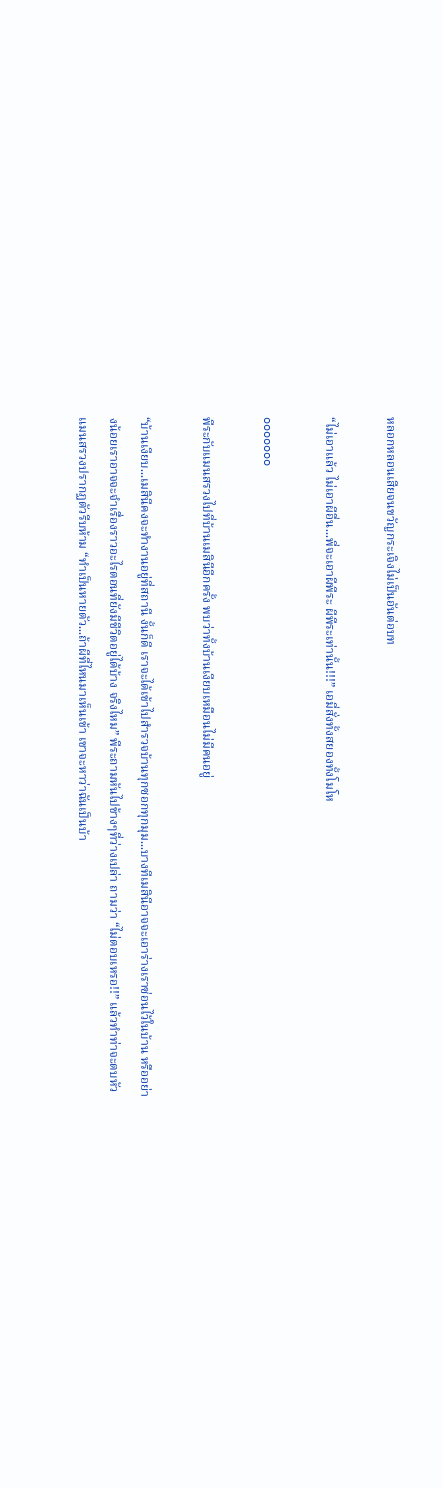หลอกหลอนเสียจนขวัญกระเจิงไม่เป็นอันต่อบท

“ไม่เอาแล้ว ไม่เอาผีอื่น...พี่จะเอาผีพีระ ผีพีระเท่านั้น!!!” เอมี่สั่งทั้งสยองทั้งโมโห

ooooooo

พีระกับแมนสรวงไปที่บ้านเมสินีอีกครั้ง พบว่าทั้งบ้านเงียบเหมือนไม่มีคนอยู่

“บ้านเงียบ...เมสินีคงจะทำงานอยู่ที่สถานี งั้นก็ดี เราจะได้เข้าไปสำรวจบ้านทุกซอกทุกมุม...บางทีเมสินีอาจจะเอาร่างเราซ่อนไว้ในบ้าน หรืออย่างน้อยเราอาจจะจำเรื่องราวอะไรตอนที่ยังมีชีวิตอยู่ได้บ้าง จริงไหม” พีระถามหันไปข้างๆที่ว่างเปล่า ถามว่า “ไม่ตอบเหรอ!!” แล้วทำท่าจะตบหัว แมนสรวงปรากฏตัวรีบห้าม “ทำเป็นหายตัว...ถ้าผีที่ไหนมาเห็นเข้า เขาจะหาว่าฉันเป็นบ้า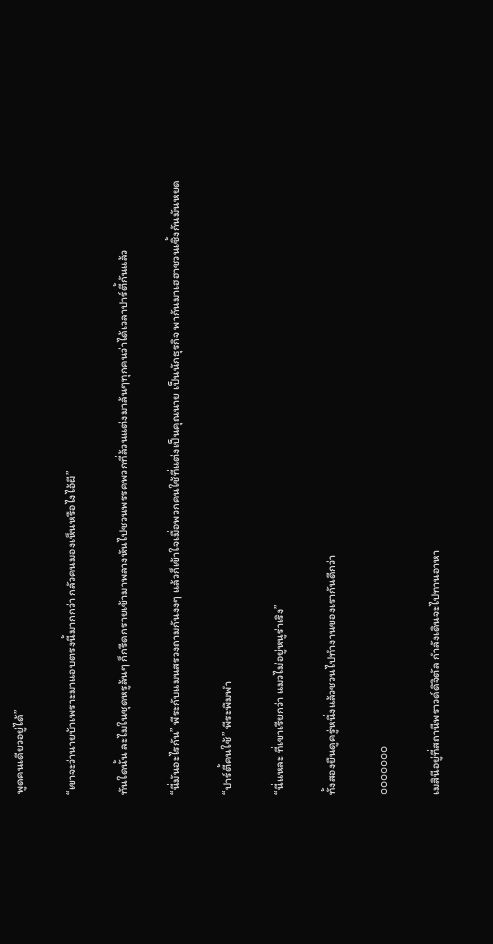พูดคนเดียวอยู่ได้”

“เขาจะว่านายบ้าเพราะมาแอบตรงนี้มากกว่า กลัวคนมองเห็นหรือไงไอ้ผี”

ทันใดนั้น ละไมในชุดหรูล้นๆ ก็กรีดกรายเข้ามาพลางหันไปชวนพรรคพวกที่ล้วนแต่งมาล้นๆทุกคนว่าได้เวลาปาร์ตี้กันแล้ว

“นี่มันอะไรกัน” พีระกับแมนสรวงถามกันงงๆ แล้วก็เข้าใจเมื่อพวกคนใช้ที่แต่งเป็นคุณนาย เป็นนักธุรกิจ พากันมาเฮฮาชวนเซิ้งกันมันหยด

“ปาร์ตี้คนใช้” พีระพึมพำ

“นี่แหละ ที่เขาเรียกว่า แมวไม่อยู่หนูร่าเริง”

ทั้งสองยืนดูครู่หนึ่งแล้วชวนไปทำงานของเรากันดีกว่า

ooooooo

เมสินีอยู่ที่สถานีพราวด์ดิจิตัล กำลังเดินจะไปทานอาหา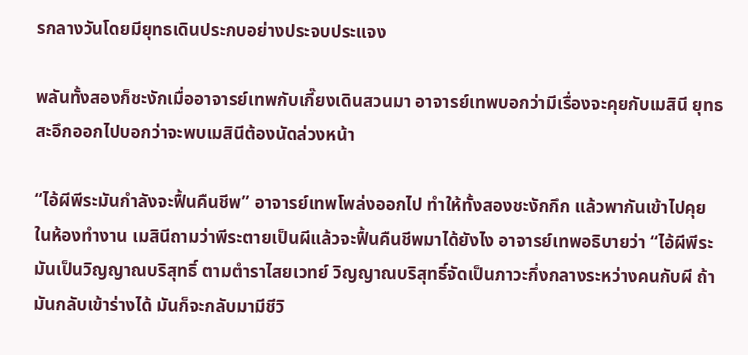รกลางวันโดยมียุทธเดินประกบอย่างประจบประแจง

พลันทั้งสองก็ชะงักเมื่ออาจารย์เทพกับเกี๊ยงเดินสวนมา อาจารย์เทพบอกว่ามีเรื่องจะคุยกับเมสินี ยุทธสะอึกออกไปบอกว่าจะพบเมสินีต้องนัดล่วงหน้า

“ไอ้ผีพีระมันกำลังจะฟื้นคืนชีพ” อาจารย์เทพโพล่งออกไป ทำให้ทั้งสองชะงักกึก แล้วพากันเข้าไปคุยในห้องทำงาน เมสินีถามว่าพีระตายเป็นผีแล้วจะฟื้นคืนชีพมาได้ยังไง อาจารย์เทพอธิบายว่า “ไอ้ผีพีระ มันเป็นวิญญาณบริสุทธิ์ ตามตำราไสยเวทย์ วิญญาณบริสุทธิ์จัดเป็นภาวะกึ่งกลางระหว่างคนกับผี ถ้ามันกลับเข้าร่างได้ มันก็จะกลับมามีชีวิ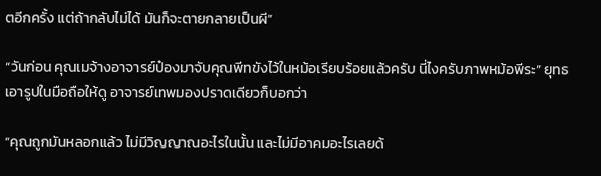ตอีกครั้ง แต่ถ้ากลับไม่ได้ มันก็จะตายกลายเป็นผี”

“วันก่อน คุณเมจ้างอาจารย์ป๋องมาจับคุณพีทขังไว้ในหม้อเรียบร้อยแล้วครับ นี่ไงครับภาพหม้อพีระ” ยุทธเอารูปในมือถือให้ดู อาจารย์เทพมองปราดเดียวก็บอกว่า

“คุณถูกมันหลอกแล้ว ไม่มีวิญญาณอะไรในนั้น และไม่มีอาคมอะไรเลยด้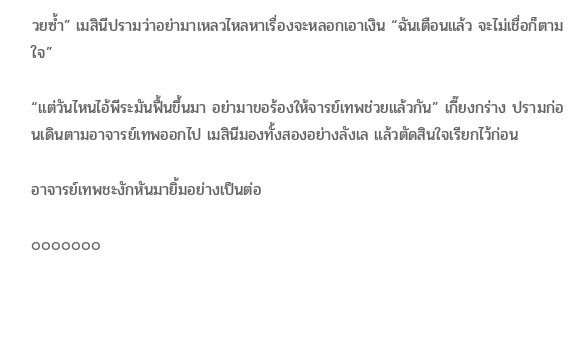วยซ้ำ” เมสินีปรามว่าอย่ามาเหลวไหลหาเรื่องจะหลอกเอาเงิน “ฉันเตือนแล้ว จะไม่เชื่อก็ตามใจ”

“แต่วันไหนไอ้พีระมันฟื้นขึ้นมา อย่ามาขอร้องให้จารย์เทพช่วยแล้วกัน” เกี๊ยงกร่าง ปรามก่อนเดินตามอาจารย์เทพออกไป เมสินีมองทั้งสองอย่างลังเล แล้วตัดสินใจเรียกไว้ก่อน

อาจารย์เทพชะงักหันมายิ้มอย่างเป็นต่อ

ooooooo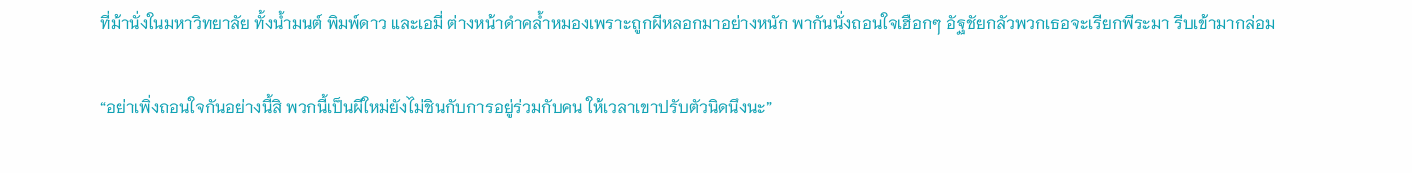ที่ม้านั่งในมหาวิทยาลัย ทั้งน้ำมนต์ พิมพ์ดาว และเอมี่ ต่างหน้าดำคล้ำหมองเพราะถูกผีหลอกมาอย่างหนัก พากันนั่งถอนใจเฮือกๆ อัฐชัยกลัวพวกเธอจะเรียกพีระมา รีบเข้ามากล่อม

“อย่าเพิ่งถอนใจกันอย่างนี้สิ พวกนี้เป็นผีใหม่ยังไม่ชินกับการอยู่ร่วมกับคน ให้เวลาเขาปรับตัวนิดนึงนะ”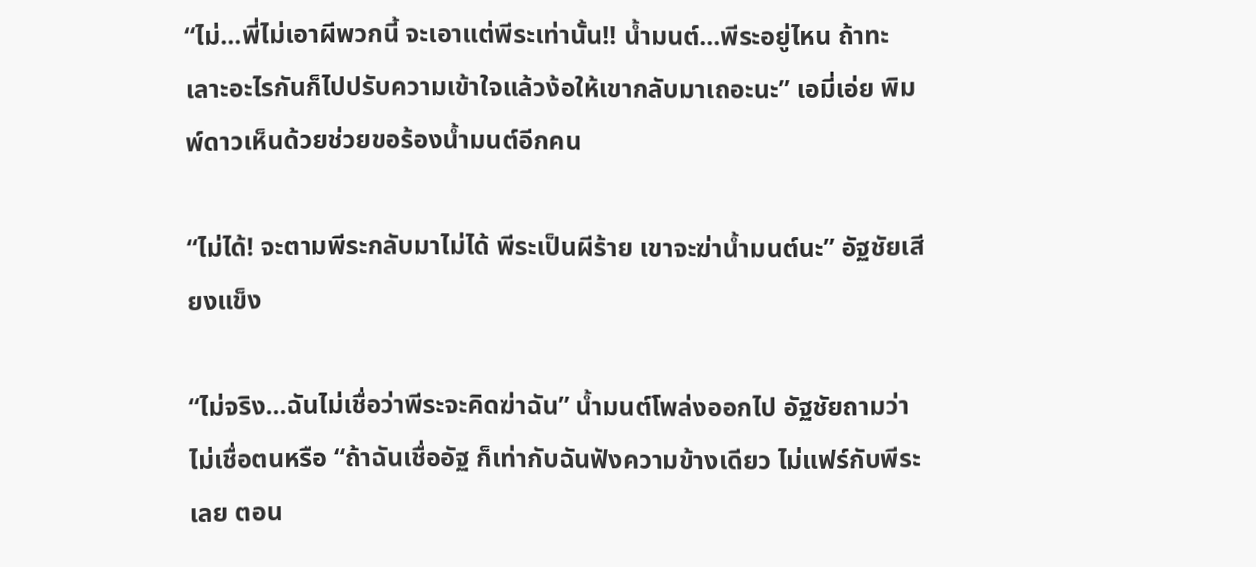“ไม่...พี่ไม่เอาผีพวกนี้ จะเอาแต่พีระเท่านั้น!! น้ำมนต์...พีระอยู่ไหน ถ้าทะเลาะอะไรกันก็ไปปรับความเข้าใจแล้วง้อให้เขากลับมาเถอะนะ” เอมี่เอ่ย พิมพ์ดาวเห็นด้วยช่วยขอร้องน้ำมนต์อีกคน

“ไม่ได้! จะตามพีระกลับมาไม่ได้ พีระเป็นผีร้าย เขาจะฆ่าน้ำมนต์นะ” อัฐชัยเสียงแข็ง

“ไม่จริง...ฉันไม่เชื่อว่าพีระจะคิดฆ่าฉัน” น้ำมนต์โพล่งออกไป อัฐชัยถามว่าไม่เชื่อตนหรือ “ถ้าฉันเชื่ออัฐ ก็เท่ากับฉันฟังความข้างเดียว ไม่แฟร์กับพีระเลย ตอน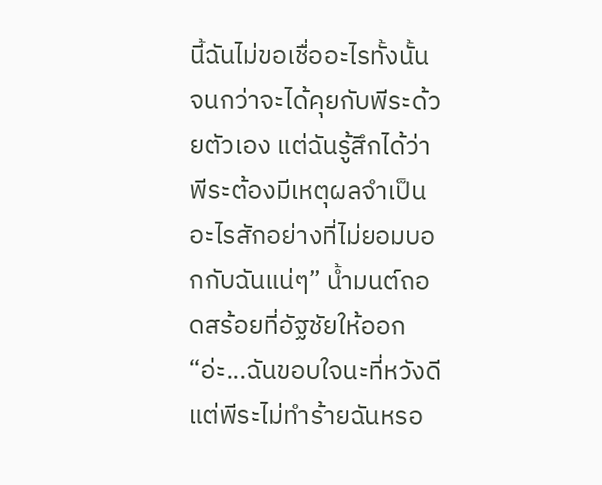นี้ฉันไม่ขอเชื่ออะไรทั้งนั้น จนกว่าจะได้คุยกับพีระด้วยตัวเอง แต่ฉันรู้สึกได้ว่าพีระต้องมีเหตุผลจำเป็นอะไรสักอย่างที่ไม่ยอมบอกกับฉันแน่ๆ” น้ำมนต์ถอดสร้อยที่อัฐชัยให้ออก “อ่ะ...ฉันขอบใจนะที่หวังดี แต่พีระไม่ทำร้ายฉันหรอ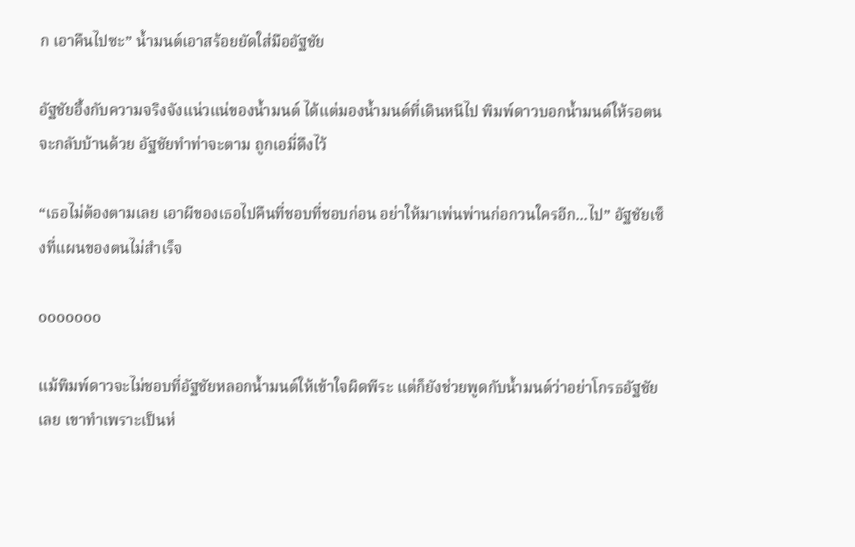ก เอาคืนไปซะ” น้ำมนต์เอาสร้อยยัดใส่มืออัฐชัย

อัฐชัยอึ้งกับความจริงจังแน่วแน่ของน้ำมนต์ ได้แต่มองน้ำมนต์ที่เดินหนีไป พิมพ์ดาวบอกน้ำมนต์ให้รอตนจะกลับบ้านด้วย อัฐชัยทำท่าจะตาม ถูกเอมี่ดึงไว้

“เธอไม่ต้องตามเลย เอาผีของเธอไปคืนที่ชอบที่ชอบก่อน อย่าให้มาเพ่นพ่านก่อกวนใครอีก...ไป” อัฐชัยเซ็งที่แผนของตนไม่สำเร็จ

ooooooo

แม้พิมพ์ดาวจะไม่ชอบที่อัฐชัยหลอกน้ำมนต์ให้เข้าใจผิดพีระ แต่ก็ยังช่วยพูดกับน้ำมนต์ว่าอย่าโกรธอัฐชัยเลย เขาทำเพราะเป็นห่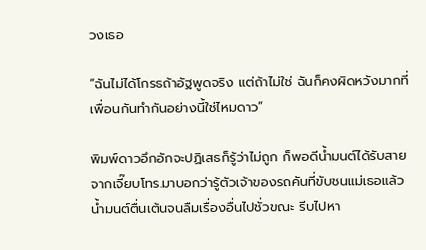วงเธอ

“ฉันไม่ได้โกรธถ้าอัฐพูดจริง แต่ถ้าไม่ใช่ ฉันก็คงผิดหวังมากที่เพื่อนกันทำกันอย่างนี้ใช่ไหมดาว”

พิมพ์ดาวอึกอักจะปฏิเสธก็รู้ว่าไม่ถูก ก็พอดีน้ำมนต์ได้รับสายจากเจี๊ยบโทร.มาบอกว่ารู้ตัวเจ้าของรถคันที่ขับชนแม่เธอแล้ว น้ำมนต์ตื่นเต้นจนลืมเรื่องอื่นไปชั่วขณะ รีบไปหา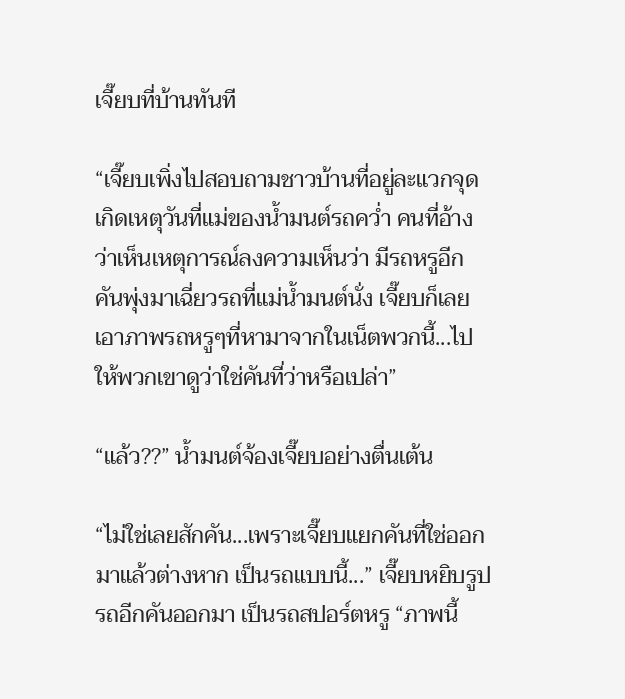เจี๊ยบที่บ้านทันที

“เจี๊ยบเพิ่งไปสอบถามชาวบ้านที่อยู่ละแวกจุดเกิดเหตุวันที่แม่ของน้ำมนต์รถคว่ำ คนที่อ้างว่าเห็นเหตุการณ์ลงความเห็นว่า มีรถหรูอีกคันพุ่งมาเฉี่ยวรถที่แม่น้ำมนต์นั่ง เจี๊ยบก็เลยเอาภาพรถหรูๆที่หามาจากในเน็ตพวกนี้...ไปให้พวกเขาดูว่าใช่คันที่ว่าหรือเปล่า”

“แล้ว??” น้ำมนต์จ้องเจี๊ยบอย่างตื่นเต้น

“ไม่ใช่เลยสักคัน...เพราะเจี๊ยบแยกคันที่ใช่ออกมาแล้วต่างหาก เป็นรถแบบนี้...” เจี๊ยบหยิบรูปรถอีกคันออกมา เป็นรถสปอร์ตหรู “ภาพนี้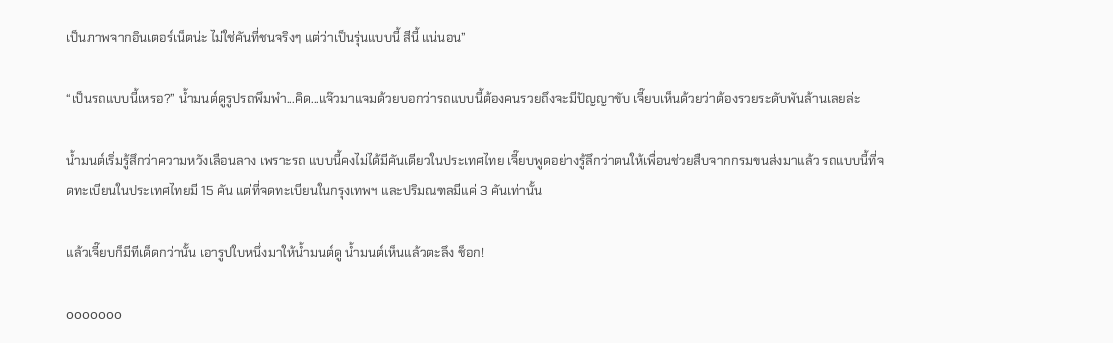เป็นภาพจากอินเตอร์เน็ตน่ะ ไม่ใช่คันที่ชนจริงๆ แต่ว่าเป็นรุ่นแบบนี้ สีนี้ แน่นอน”

“เป็นรถแบบนี้เหรอ?” น้ำมนต์ดูรูปรถพึมพำ...คิด...แจ๊วมาแจมด้วยบอกว่ารถแบบนี้ต้องคนรวยถึงจะมีปัญญาขับ เจี๊ยบเห็นด้วยว่าต้องรวยระดับพันล้านเลยล่ะ

น้ำมนต์เริ่มรู้สึกว่าความหวังเลือนลาง เพราะรถ แบบนี้คงไม่ได้มีคันเดียวในประเทศไทย เจี๊ยบพูดอย่างรู้ลึกว่าตนให้เพื่อนช่วยสืบจากกรมขนส่งมาแล้ว รถแบบนี้ที่จดทะเบียนในประเทศไทยมี 15 คัน แต่ที่จดทะเบียนในกรุงเทพฯ และปริมณฑลมีแค่ 3 คันเท่านั้น

แล้วเจี๊ยบก็มีทีเด็ดกว่านั้น เอารูปใบหนึ่งมาให้น้ำมนต์ดู น้ำมนต์เห็นแล้วตะลึง ช็อก!

ooooooo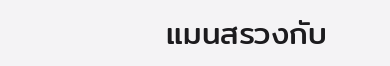แมนสรวงกับ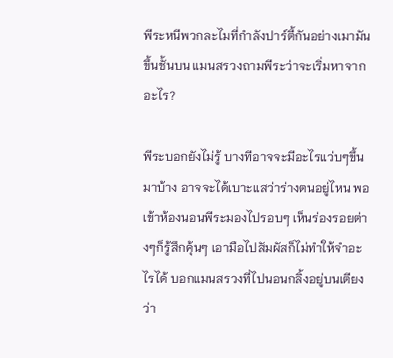พีระหนีพวกละไมที่กำลังปาร์ตี้กันอย่างเมามันขึ้นชั้นบน แมนสรวงถามพีระว่าจะเริ่มหาจากอะไร?

พีระบอกยังไม่รู้ บางทีอาจจะมีอะไรแว่บๆขึ้นมาบ้าง อาจจะได้เบาะแสว่าร่างตนอยู่ไหน พอเข้าห้องนอนพีระมองไปรอบๆ เห็นร่องรอยต่างๆก็รู้สึกคุ้นๆ เอามือไปสัมผัสก็ไม่ทำให้จำอะไรได้ บอกแมนสรวงที่ไปนอนกลิ้งอยู่บนเตียงว่า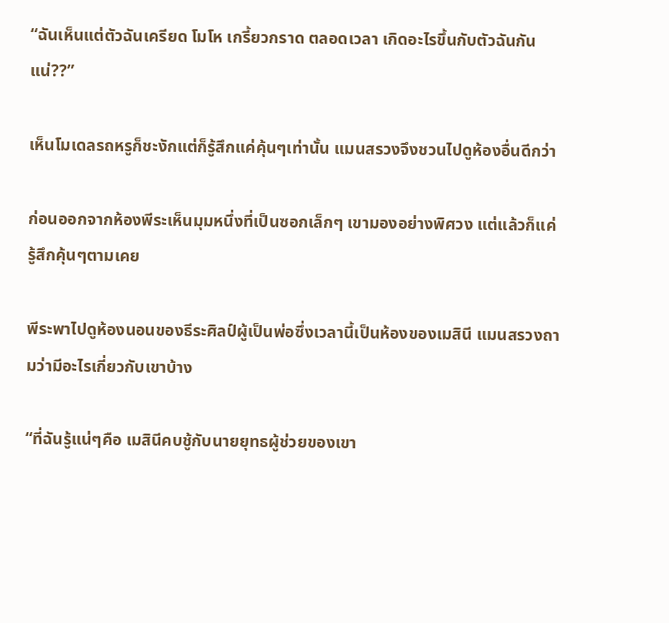“ฉันเห็นแต่ตัวฉันเครียด โมโห เกรี้ยวกราด ตลอดเวลา เกิดอะไรขึ้นกับตัวฉันกันแน่??”

เห็นโมเดลรถหรูก็ชะงักแต่ก็รู้สึกแค่คุ้นๆเท่านั้น แมนสรวงจึงชวนไปดูห้องอื่นดีกว่า

ก่อนออกจากห้องพีระเห็นมุมหนึ่งที่เป็นซอกเล็กๆ เขามองอย่างพิศวง แต่แล้วก็แค่รู้สึกคุ้นๆตามเคย

พีระพาไปดูห้องนอนของธีระศิลป์ผู้เป็นพ่อซึ่งเวลานี้เป็นห้องของเมสินี แมนสรวงถามว่ามีอะไรเกี่ยวกับเขาบ้าง

“ที่ฉันรู้แน่ๆคือ เมสินีคบชู้กับนายยุทธผู้ช่วยของเขา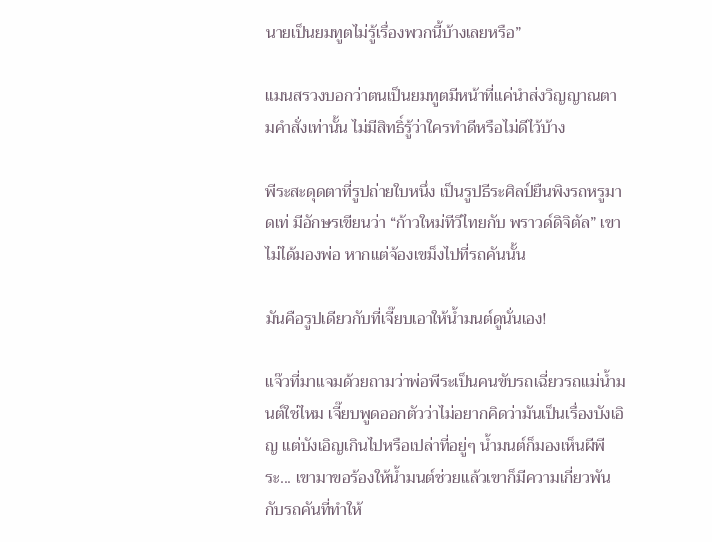นายเป็นยมทูตไม่รู้เรื่องพวกนี้บ้างเลยหรือ”

แมนสรวงบอกว่าตนเป็นยมทูตมีหน้าที่แค่นำส่งวิญญาณตามคำสั่งเท่านั้น ไม่มีสิทธิ์รู้ว่าใครทำดีหรือไม่ดีไว้บ้าง

พีระสะดุดตาที่รูปถ่ายใบหนึ่ง เป็นรูปธีระศิลป์ยืนพิงรถหรูมาดเท่ มีอักษรเขียนว่า “ก้าวใหม่ทีวีไทยกับ พราวด์ดิจิตัล” เขาไม่ได้มองพ่อ หากแต่จ้องเขม็งไปที่รถคันนั้น

มันคือรูปเดียวกับที่เจี๊ยบเอาให้น้ำมนต์ดูนั่นเอง!

แจ๊วที่มาแจมด้วยถามว่าพ่อพีระเป็นคนขับรถเฉี่ยวรถแม่น้ำมนต์ใช่ไหม เจี๊ยบพูดออกตัวว่าไม่อยากคิดว่ามันเป็นเรื่องบังเอิญ แต่บังเอิญเกินไปหรือเปล่าที่อยู่ๆ น้ำมนต์ก็มองเห็นผีพีระ... เขามาขอร้องให้น้ำมนต์ช่วยแล้วเขาก็มีความเกี่ยวพันกับรถคันที่ทำให้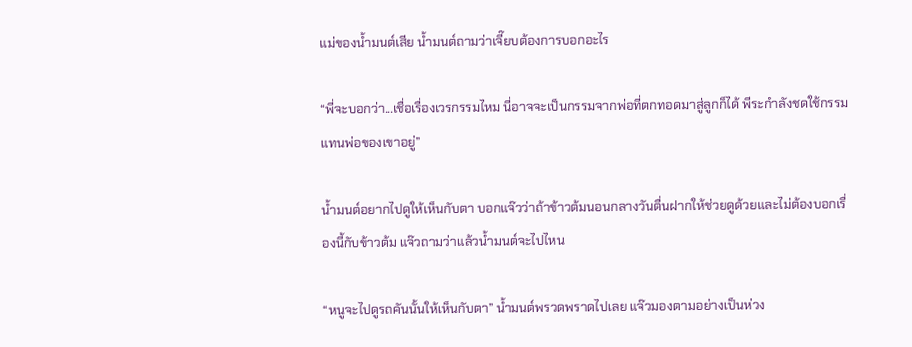แม่ของน้ำมนต์เสีย น้ำมนต์ถามว่าเจี๊ยบต้องการบอกอะไร

“พี่จะบอกว่า...เชื่อเรื่องเวรกรรมไหม นี่อาจจะเป็นกรรมจากพ่อที่ตกทอดมาสู่ลูกก็ได้ พีระกำลังชดใช้กรรมแทนพ่อของเขาอยู่”

น้ำมนต์อยากไปดูให้เห็นกับตา บอกแจ๊วว่าถ้าข้าวต้มนอนกลางวันตื่นฝากให้ช่วยดูด้วยและไม่ต้องบอกเรื่องนี้กับข้าวต้ม แจ๊วถามว่าแล้วน้ำมนต์จะไปไหน

“หนูจะไปดูรถคันนั้นให้เห็นกับตา” น้ำมนต์พรวดพราดไปเลย แจ๊วมองตามอย่างเป็นห่วง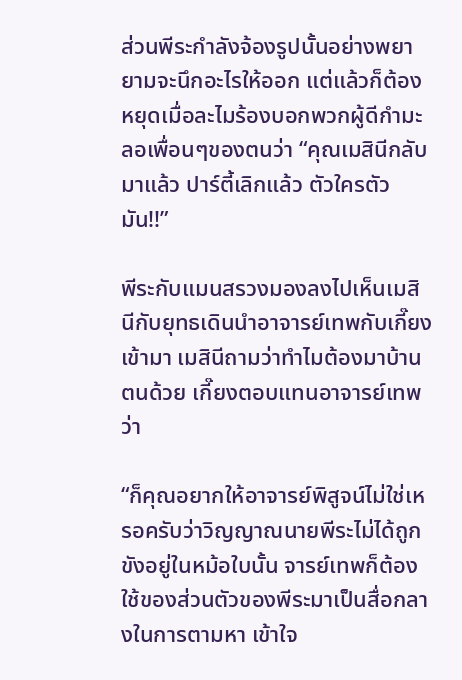ส่วนพีระกำลังจ้องรูปนั้นอย่างพยายามจะนึกอะไรให้ออก แต่แล้วก็ต้องหยุดเมื่อละไมร้องบอกพวกผู้ดีกำมะลอเพื่อนๆของตนว่า “คุณเมสินีกลับมาแล้ว ปาร์ตี้เลิกแล้ว ตัวใครตัวมัน!!”

พีระกับแมนสรวงมองลงไปเห็นเมสินีกับยุทธเดินนำอาจารย์เทพกับเกี๊ยงเข้ามา เมสินีถามว่าทำไมต้องมาบ้านตนด้วย เกี๊ยงตอบแทนอาจารย์เทพว่า

“ก็คุณอยากให้อาจารย์พิสูจน์ไม่ใช่เหรอครับว่าวิญญาณนายพีระไม่ได้ถูกขังอยู่ในหม้อใบนั้น จารย์เทพก็ต้องใช้ของส่วนตัวของพีระมาเป็นสื่อกลางในการตามหา เข้าใจ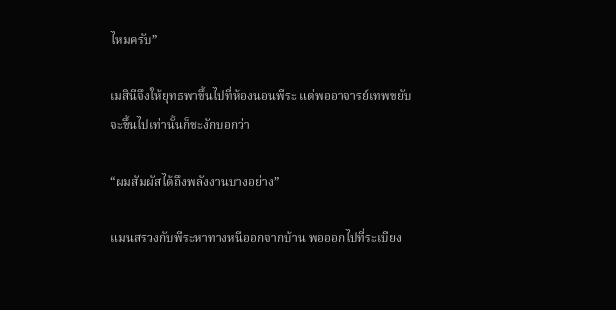ไหมครับ”

เมสินีจึงให้ยุทธพาขึ้นไปที่ห้องนอนพีระ แต่พออาจารย์เทพขยับจะขึ้นไปเท่านั้นก็ชะงักบอกว่า

“ผมสัมผัสได้ถึงพลังงานบางอย่าง”

แมนสรวงกับพีระหาทางหนีออกจากบ้าน พอออกไปที่ระเบียง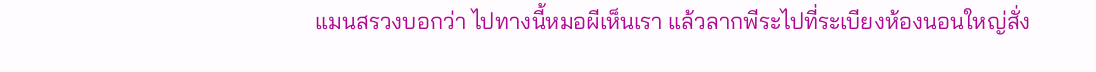แมนสรวงบอกว่า ไปทางนี้หมอผีเห็นเรา แล้วลากพีระไปที่ระเบียงห้องนอนใหญ่สั่ง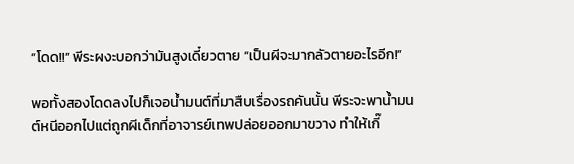“โดด!!” พีระผงะบอกว่ามันสูงเดี๋ยวตาย “เป็นผีจะมากลัวตายอะไรอีก!”

พอทั้งสองโดดลงไปก็เจอน้ำมนต์ที่มาสืบเรื่องรถคันนั้น พีระจะพาน้ำมนต์หนีออกไปแต่ถูกผีเด็กที่อาจารย์เทพปล่อยออกมาขวาง ทำให้เกี๊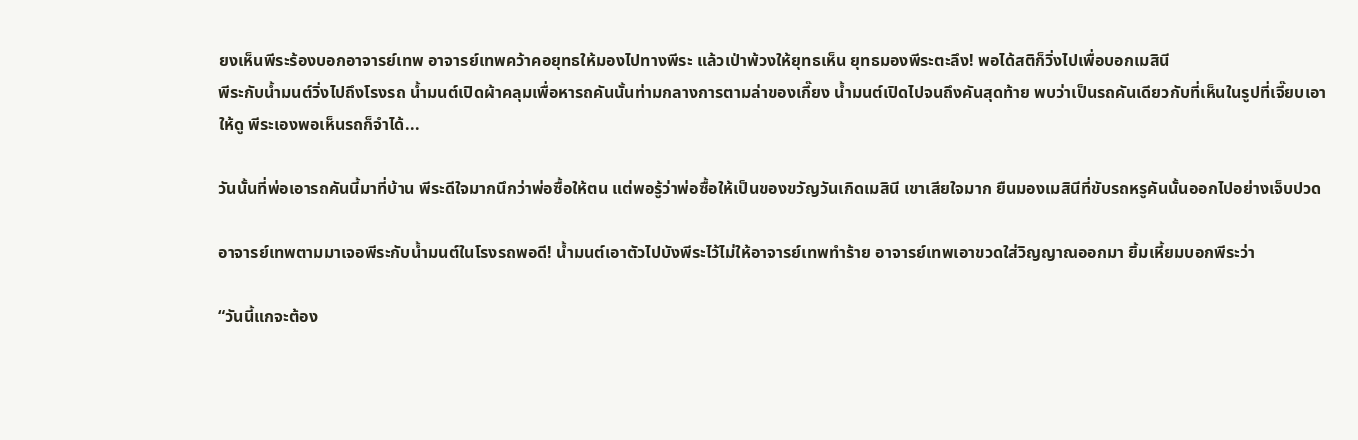ยงเห็นพีระร้องบอกอาจารย์เทพ อาจารย์เทพคว้าคอยุทธให้มองไปทางพีระ แล้วเป่าพ้วงให้ยุทธเห็น ยุทธมองพีระตะลึง! พอได้สติก็วิ่งไปเพื่อบอกเมสินี
พีระกับน้ำมนต์วิ่งไปถึงโรงรถ น้ำมนต์เปิดผ้าคลุมเพื่อหารถคันนั้นท่ามกลางการตามล่าของเกี๊ยง น้ำมนต์เปิดไปจนถึงคันสุดท้าย พบว่าเป็นรถคันเดียวกับที่เห็นในรูปที่เจี๊ยบเอาให้ดู พีระเองพอเห็นรถก็จำได้...

วันนั้นที่พ่อเอารถคันนี้มาที่บ้าน พีระดีใจมากนึกว่าพ่อซื้อให้ตน แต่พอรู้ว่าพ่อซื้อให้เป็นของขวัญวันเกิดเมสินี เขาเสียใจมาก ยืนมองเมสินีที่ขับรถหรูคันนั้นออกไปอย่างเจ็บปวด

อาจารย์เทพตามมาเจอพีระกับน้ำมนต์ในโรงรถพอดี! น้ำมนต์เอาตัวไปบังพีระไว้ไม่ให้อาจารย์เทพทำร้าย อาจารย์เทพเอาขวดใส่วิญญาณออกมา ยิ้มเหี้ยมบอกพีระว่า

“วันนี้แกจะต้อง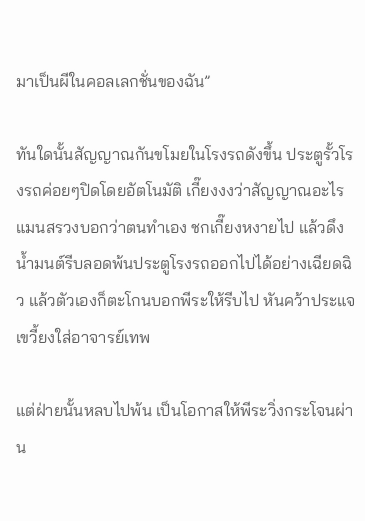มาเป็นผีในคอลเลกชั่นของฉัน”

ทันใดนั้นสัญญาณกันขโมยในโรงรถดังขึ้น ประตูรั้วโรงรถค่อยๆปิดโดยอัตโนมัติ เกี๊ยงงงว่าสัญญาณอะไร แมนสรวงบอกว่าตนทำเอง ชกเกี๊ยงหงายไป แล้วดึงน้ำมนต์รีบลอดพ้นประตูโรงรถออกไปได้อย่างเฉียดฉิว แล้วตัวเองก็ตะโกนบอกพีระให้รีบไป หันคว้าประแจเขวี้ยงใส่อาจารย์เทพ

แต่ฝ่ายนั้นหลบไปพ้น เป็นโอกาสให้พีระวิ่งกระโจนผ่าน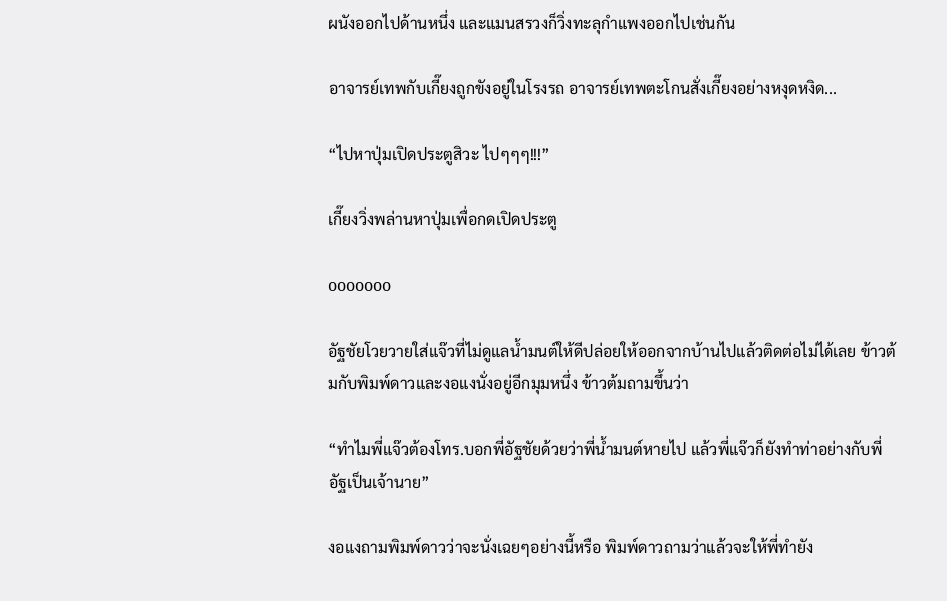ผนังออกไปด้านหนึ่ง และแมนสรวงก็วิ่งทะลุกำแพงออกไปเช่นกัน

อาจารย์เทพกับเกี๊ยงถูกขังอยู่ในโรงรถ อาจารย์เทพตะโกนสั่งเกี๊ยงอย่างหงุดหงิด...

“ไปหาปุ่มเปิดประตูสิวะ ไปๆๆๆ!!!”

เกี๊ยงวิ่งพล่านหาปุ่มเพื่อกดเปิดประตู

ooooooo

อัฐชัยโวยวายใส่แจ๊วที่ไม่ดูแลน้ำมนต์ให้ดีปล่อยให้ออกจากบ้านไปแล้วติดต่อไม่ได้เลย ข้าวต้มกับพิมพ์ดาวและงอแงนั่งอยู่อีกมุมหนึ่ง ข้าวต้มถามขึ้นว่า

“ทำไมพี่แจ๊วต้องโทร.บอกพี่อัฐชัยด้วยว่าพี่น้ำมนต์หายไป แล้วพี่แจ๊วก็ยังทำท่าอย่างกับพี่อัฐเป็นเจ้านาย”

งอแงถามพิมพ์ดาวว่าจะนั่งเฉยๆอย่างนี้หรือ พิมพ์ดาวถามว่าแล้วจะให้พี่ทำยัง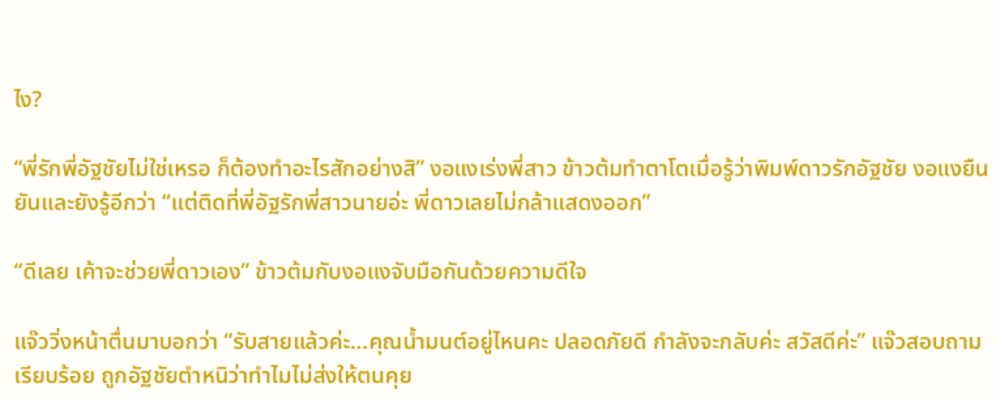ไง?

“พี่รักพี่อัฐชัยไม่ใช่เหรอ ก็ต้องทำอะไรสักอย่างสิ” งอแงเร่งพี่สาว ข้าวต้มทำตาโตเมื่อรู้ว่าพิมพ์ดาวรักอัฐชัย งอแงยืนยันและยังรู้อีกว่า “แต่ติดที่พี่อัฐรักพี่สาวนายอ่ะ พี่ดาวเลยไม่กล้าแสดงออก”

“ดีเลย เค้าจะช่วยพี่ดาวเอง” ข้าวต้มกับงอแงจับมือกันด้วยความดีใจ

แจ๊ววิ่งหน้าตื่นมาบอกว่า “รับสายแล้วค่ะ...คุณน้ำมนต์อยู่ไหนคะ ปลอดภัยดี กำลังจะกลับค่ะ สวัสดีค่ะ” แจ๊วสอบถามเรียบร้อย ถูกอัฐชัยตำหนิว่าทำไมไม่ส่งให้ตนคุย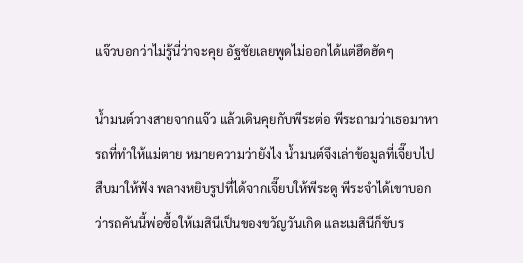แจ๊วบอกว่าไม่รู้นี่ว่าจะคุย อัฐชัยเลยพูดไม่ออกได้แต่ฮึดฮัดๆ

น้ำมนต์วางสายจากแจ๊ว แล้วเดินคุยกับพีระต่อ พีระถามว่าเธอมาหารถที่ทำให้แม่ตาย หมายความว่ายังไง น้ำมนต์จึงเล่าข้อมูลที่เจี๊ยบไปสืบมาให้ฟัง พลางหยิบรูปที่ได้จากเจี๊ยบให้พีระดู พีระจำได้เขาบอกว่ารถคันนี้พ่อซื้อให้เมสินีเป็นของขวัญวันเกิด และเมสินีก็ขับร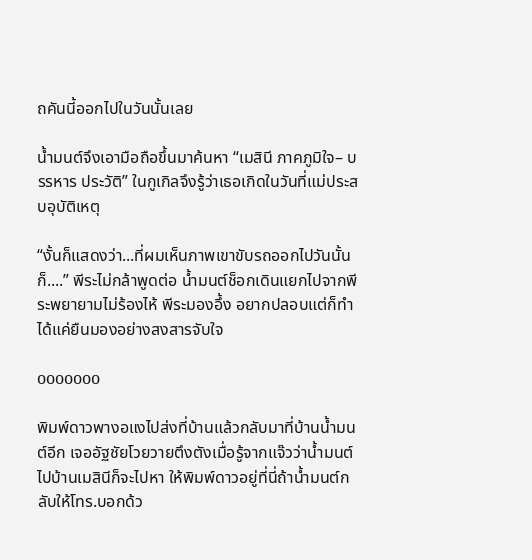ถคันนี้ออกไปในวันนั้นเลย

น้ำมนต์จึงเอามือถือขึ้นมาค้นหา “เมสินี ภาคภูมิใจ– บรรหาร ประวัติ” ในกูเกิลจึงรู้ว่าเธอเกิดในวันที่แม่ประสบอุบัติเหตุ

“งั้นก็แสดงว่า...ที่ผมเห็นภาพเขาขับรถออกไปวันนั้นก็....” พีระไม่กล้าพูดต่อ น้ำมนต์ช็อกเดินแยกไปจากพีระพยายามไม่ร้องไห้ พีระมองอึ้ง อยากปลอบแต่ก็ทำได้แค่ยืนมองอย่างสงสารจับใจ

ooooooo

พิมพ์ดาวพางอแงไปส่งที่บ้านแล้วกลับมาที่บ้านน้ำมนต์อีก เจออัฐชัยโวยวายตึงตังเมื่อรู้จากแจ๊วว่าน้ำมนต์ไปบ้านเมสินีก็จะไปหา ให้พิมพ์ดาวอยู่ที่นี่ถ้าน้ำมนต์กลับให้โทร.บอกด้ว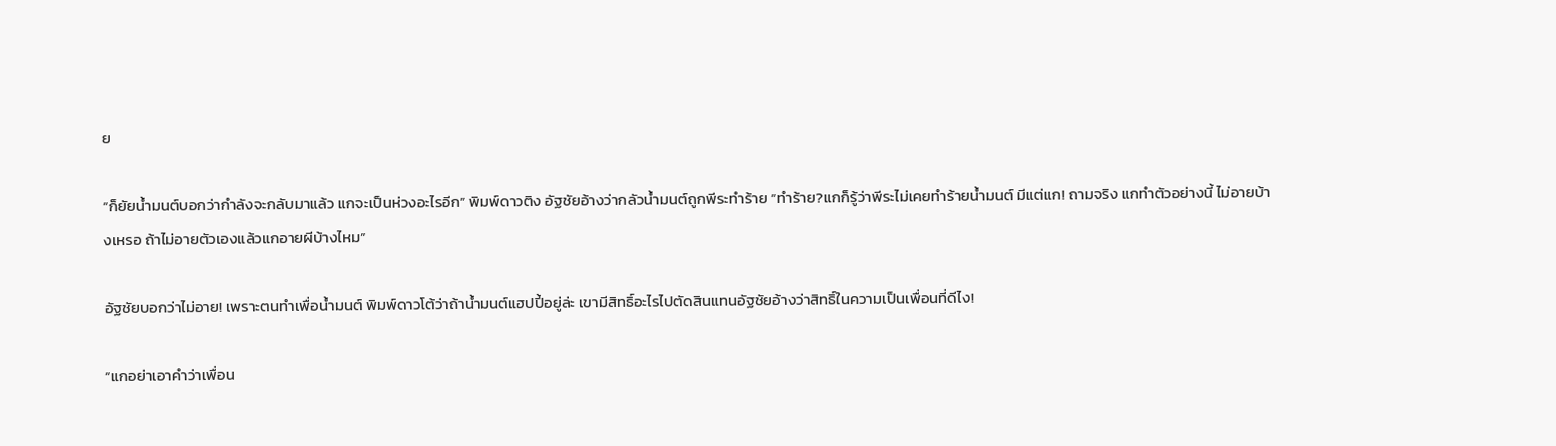ย

“ก็ยัยน้ำมนต์บอกว่ากำลังจะกลับมาแล้ว แกจะเป็นห่วงอะไรอีก” พิมพ์ดาวติง อัฐชัยอ้างว่ากลัวน้ำมนต์ถูกพีระทำร้าย “ทำร้าย?แกก็รู้ว่าพีระไม่เคยทำร้ายน้ำมนต์ มีแต่แก! ถามจริง แกทำตัวอย่างนี้ ไม่อายบ้างเหรอ ถ้าไม่อายตัวเองแล้วแกอายผีบ้างไหม”

อัฐชัยบอกว่าไม่อาย! เพราะตนทำเพื่อน้ำมนต์ พิมพ์ดาวโต้ว่าถ้าน้ำมนต์แฮปปี้อยู่ล่ะ เขามีสิทธิ์อะไรไปตัดสินแทนอัฐชัยอ้างว่าสิทธิ์ในความเป็นเพื่อนที่ดีไง!

“แกอย่าเอาคำว่าเพื่อน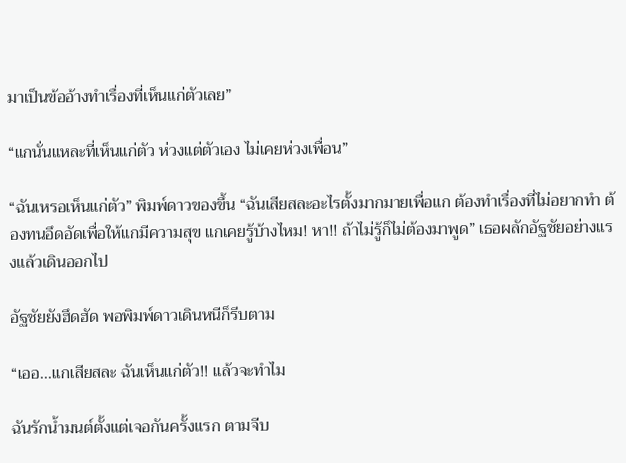มาเป็นข้ออ้างทำเรื่องที่เห็นแก่ตัวเลย”

“แกนั่นแหละที่เห็นแก่ตัว ห่วงแต่ตัวเอง ไม่เคยห่วงเพื่อน”

“ฉันเหรอเห็นแก่ตัว” พิมพ์ดาวของขึ้น “ฉันเสียสละอะไรตั้งมากมายเพื่อแก ต้องทำเรื่องที่ไม่อยากทำ ต้องทนอึดอัดเพื่อให้แกมีความสุข แกเคยรู้บ้างไหม! หา!! ถ้าไม่รู้ก็ไม่ต้องมาพูด” เธอผลักอัฐชัยอย่างแรงแล้วเดินออกไป

อัฐชัยยังฮึดฮัด พอพิมพ์ดาวเดินหนีก็รีบตาม

“เออ...แกเสียสละ ฉันเห็นแก่ตัว!! แล้วจะทำไม

ฉันรักน้ำมนต์ตั้งแต่เจอกันครั้งแรก ตามจีบ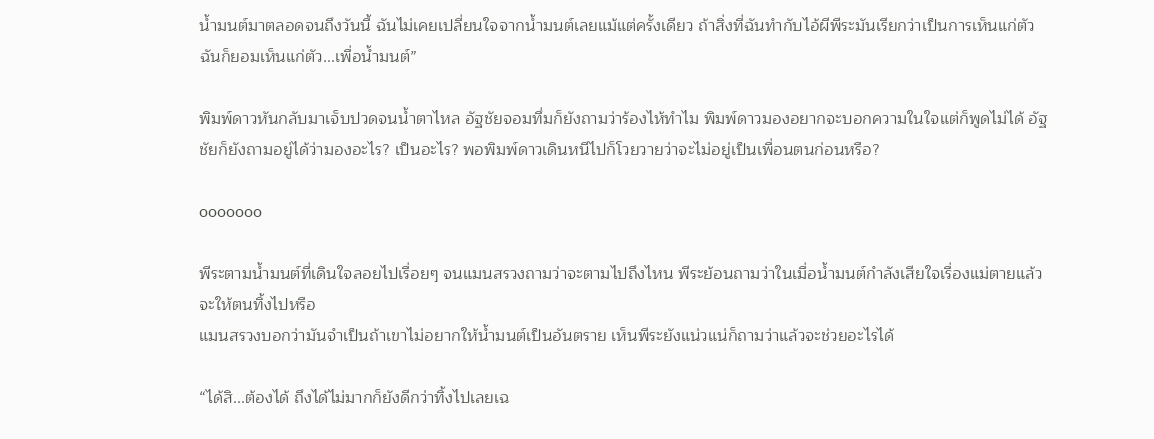น้ำมนต์มาตลอดจนถึงวันนี้ ฉันไม่เคยเปลี่ยนใจจากน้ำมนต์เลยแม้แต่ครั้งเดียว ถ้าสิ่งที่ฉันทำกับไอ้ผีพีระมันเรียกว่าเป็นการเห็นแก่ตัว ฉันก็ยอมเห็นแก่ตัว...เพื่อน้ำมนต์”

พิมพ์ดาวหันกลับมาเจ็บปวดจนน้ำตาไหล อัฐชัยจอมทึ่มก็ยังถามว่าร้องไห้ทำไม พิมพ์ดาวมองอยากจะบอกความในใจแต่ก็พูดไม่ได้ อัฐชัยก็ยังถามอยู่ได้ว่ามองอะไร? เป็นอะไร? พอพิมพ์ดาวเดินหนีไปก็โวยวายว่าจะไม่อยู่เป็นเพื่อนตนก่อนหรือ?

ooooooo

พีระตามน้ำมนต์ที่เดินใจลอยไปเรื่อยๆ จนแมนสรวงถามว่าจะตามไปถึงไหน พีระย้อนถามว่าในเมื่อน้ำมนต์กำลังเสียใจเรื่องแม่ตายแล้วจะให้ตนทิ้งไปหรือ
แมนสรวงบอกว่ามันจำเป็นถ้าเขาไม่อยากให้น้ำมนต์เป็นอันตราย เห็นพีระยังแน่วแน่ก็ถามว่าแล้วจะช่วยอะไรได้

“ได้สิ...ต้องได้ ถึงได้ไม่มากก็ยังดีกว่าทิ้งไปเลยเฉ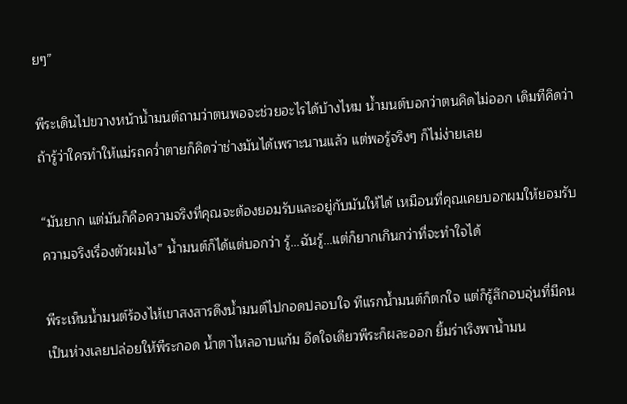ยๆ”

พีระเดินไปขวางหน้าน้ำมนต์ถามว่าตนพอจะช่วยอะไรได้บ้างไหม น้ำมนต์บอกว่าตนคิดไม่ออก เดิมทีคิดว่าถ้ารู้ว่าใครทำให้แม่รถคว่ำตายก็คิดว่าช่างมันได้เพราะนานแล้ว แต่พอรู้จริงๆ ก็ไม่ง่ายเลย

“มันยาก แต่มันก็คือความจริงที่คุณจะต้องยอมรับและอยู่กับมันให้ได้ เหมือนที่คุณเคยบอกผมให้ยอมรับความจริงเรื่องตัวผมไง” น้ำมนต์ก็ได้แต่บอกว่า รู้...ฉันรู้...แต่ก็ยากเกินกว่าที่จะทำใจได้

พีระเห็นน้ำมนต์ร้องไห้เขาสงสารดึงน้ำมนต์ไปกอดปลอบใจ ทีแรกน้ำมนต์ก็ตกใจ แต่ก็รู้สึกอบอุ่นที่มีคนเป็นห่วงเลยปล่อยให้พีระกอด น้ำตาไหลอาบแก้ม อึดใจเดียวพีระก็ผละออก ยิ้มร่าเริงพาน้ำมน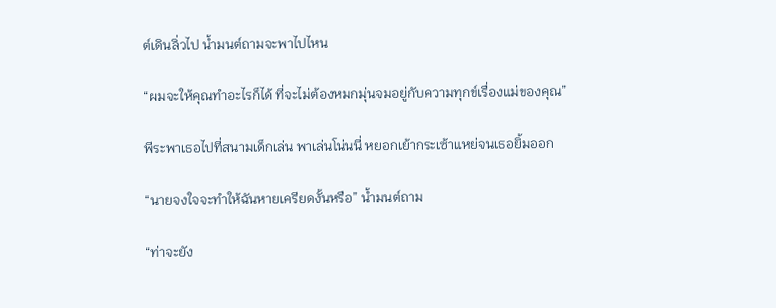ต์เดินลิ่วไป น้ำมนต์ถามจะพาไปไหน

“ผมจะให้คุณทำอะไรก็ได้ ที่จะไม่ต้องหมกมุ่นจมอยู่กับความทุกข์เรื่องแม่ของคุณ”

พีระพาเธอไปที่สนามเด็กเล่น พาเล่นโน่นนี่ หยอกเย้ากระเซ้าแหย่จนเธอยิ้มออก

“นายจงใจจะทำให้ฉันหายเครียดงั้นหรือ” น้ำมนต์ถาม

“ท่าจะยัง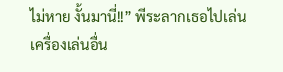ไม่หาย งั้นมานี่!!” พีระลากเธอไปเล่นเครื่องเล่นอื่น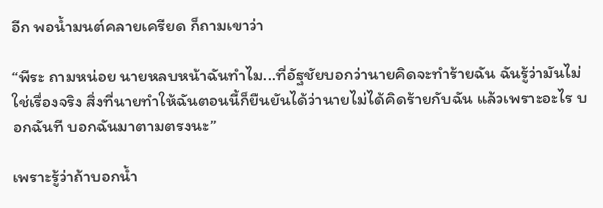อีก พอน้ำมนต์คลายเครียด ก็ถามเขาว่า

“พีระ ถามหน่อย นายหลบหน้าฉันทำไม...ที่อัฐชัยบอกว่านายคิดจะทำร้ายฉัน ฉันรู้ว่ามันไม่ใช่เรื่องจริง สิ่งที่นายทำให้ฉันตอนนี้ก็ยืนยันได้ว่านายไม่ได้คิดร้ายกับฉัน แล้วเพราะอะไร บอกฉันที บอกฉันมาตามตรงนะ”

เพราะรู้ว่าถ้าบอกน้ำ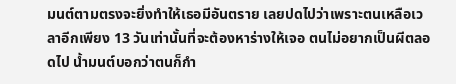มนต์ตามตรงจะยิ่งทำให้เธอมีอันตราย เลยปดไปว่าเพราะตนเหลือเวลาอีกเพียง 13 วันเท่านั้นที่จะต้องหาร่างให้เจอ ตนไม่อยากเป็นผีตลอดไป น้ำมนต์บอกว่าตนก็กำ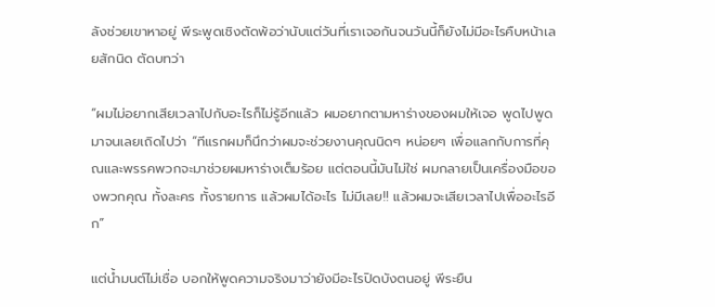ลังช่วยเขาหาอยู่ พีระพูดเชิงตัดพ้อว่านับแต่วันที่เราเจอกันจนวันนี้ก็ยังไม่มีอะไรคืบหน้าเลยสักนิด ตัดบทว่า

“ผมไม่อยากเสียเวลาไปกับอะไรก็ไม่รู้อีกแล้ว ผมอยากตามหาร่างของผมให้เจอ พูดไปพูดมาจนเลยเถิดไปว่า “ทีแรกผมก็นึกว่าผมจะช่วยงานคุณนิดๆ หน่อยๆ เพื่อแลกกับการที่คุณและพรรคพวกจะมาช่วยผมหาร่างเต็มร้อย แต่ตอนนี้มันไม่ใช่ ผมกลายเป็นเครื่องมือของพวกคุณ ทั้งละคร ทั้งรายการ แล้วผมได้อะไร ไม่มีเลย!! แล้วผมจะเสียเวลาไปเพื่ออะไรอีก”

แต่น้ำมนต์ไม่เชื่อ บอกให้พูดความจริงมาว่ายังมีอะไรปิดบังตนอยู่ พีระยืน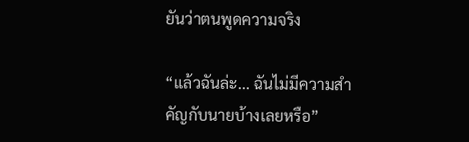ยันว่าตนพูดความจริง

“แล้วฉันล่ะ... ฉันไม่มีความสำคัญกับนายบ้างเลยหรือ”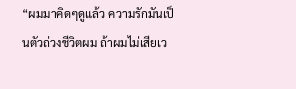“ผมมาคิดๆดูแล้ว ความรักมันเป็นตัวถ่วงชีวิตผม ถ้าผมไม่เสียเว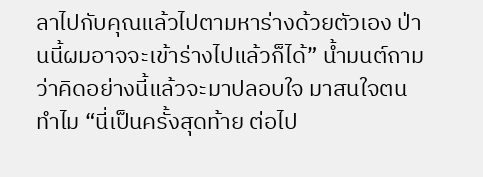ลาไปกับคุณแล้วไปตามหาร่างด้วยตัวเอง ป่านนี้ผมอาจจะเข้าร่างไปแล้วก็ได้” น้ำมนต์ถามว่าคิดอย่างนี้แล้วจะมาปลอบใจ มาสนใจตนทำไม “นี่เป็นครั้งสุดท้าย ต่อไป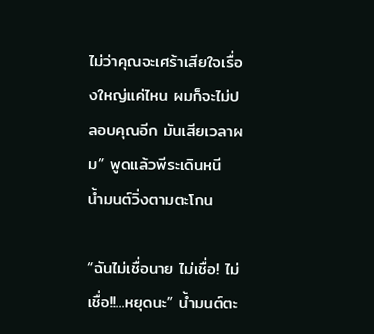ไม่ว่าคุณจะเศร้าเสียใจเรื่องใหญ่แค่ไหน ผมก็จะไม่ปลอบคุณอีก มันเสียเวลาผม” พูดแล้วพีระเดินหนี น้ำมนต์วิ่งตามตะโกน

“ฉันไม่เชื่อนาย ไม่เชื่อ! ไม่เชื่อ!!...หยุดนะ” น้ำมนต์ตะ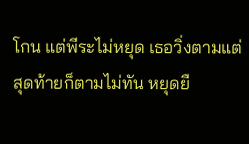โกน แต่พีระไม่หยุด เธอวิ่งตามแต่สุดท้ายก็ตามไม่ทัน หยุดยื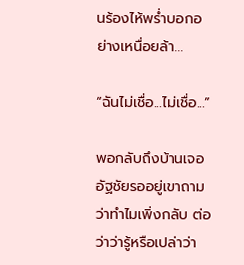นร้องไห้พร่ำบอกอย่างเหนื่อยล้า...

“ฉันไม่เชื่อ...ไม่เชื่อ...”

พอกลับถึงบ้านเจออัฐชัยรออยู่เขาถามว่าทำไมเพิ่งกลับ ต่อว่าว่ารู้หรือเปล่าว่า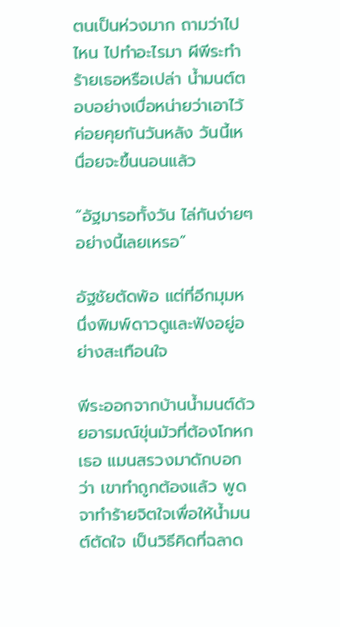ตนเป็นห่วงมาก ถามว่าไปไหน ไปทำอะไรมา ผีพีระทำร้ายเธอหรือเปล่า น้ำมนต์ตอบอย่างเบื่อหน่ายว่าเอาไว้ค่อยคุยกันวันหลัง วันนี้เหนื่อยจะขึ้นนอนแล้ว

“อัฐมารอทั้งวัน ไล่กันง่ายๆอย่างนี้เลยเหรอ”

อัฐชัยตัดพ้อ แต่ที่อีกมุมหนึ่งพิมพ์ดาวดูและฟังอยู่อย่างสะเทือนใจ

พีระออกจากบ้านน้ำมนต์ด้วยอารมณ์ขุ่นมัวที่ต้องโกหกเธอ แมนสรวงมาดักบอกว่า เขาทำถูกต้องแล้ว พูดจาทำร้ายจิตใจเพื่อให้น้ำมนต์ตัดใจ เป็นวิธีคิดที่ฉลาด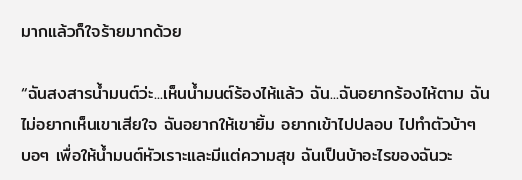มากแล้วก็ใจร้ายมากด้วย

“ฉันสงสารน้ำมนต์ว่ะ...เห็นน้ำมนต์ร้องไห้แล้ว ฉัน...ฉันอยากร้องไห้ตาม ฉันไม่อยากเห็นเขาเสียใจ ฉันอยากให้เขายิ้ม อยากเข้าไปปลอบ ไปทำตัวบ้าๆ บอๆ เพื่อให้น้ำมนต์หัวเราะและมีแต่ความสุข ฉันเป็นบ้าอะไรของฉันวะ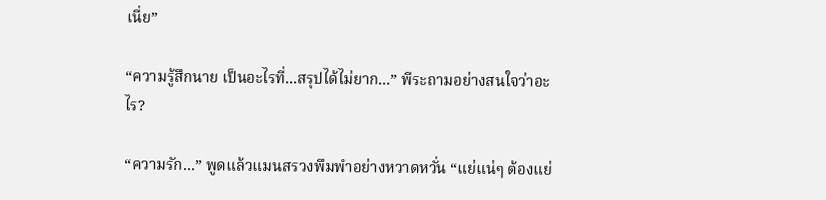เนี่ย”

“ความรู้สึกนาย เป็นอะไรที่...สรุปได้ไม่ยาก...” พีระถามอย่างสนใจว่าอะไร?

“ความรัก...” พูดแล้วแมนสรวงพึมพำอย่างหวาดหวั่น “แย่แน่ๆ ต้องแย่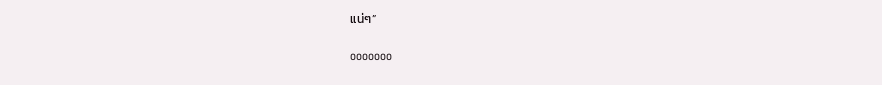แน่ๆ”

ooooooo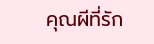คุณผีที่รัก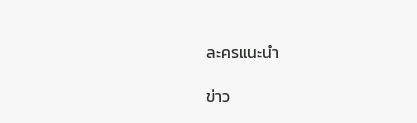ละครแนะนำ

ข่าว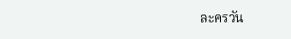ละครวัน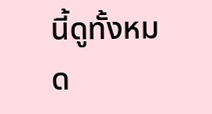นี้ดูทั้งหมด